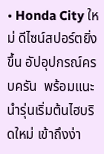• Honda City ใหม่ ดีไซน์สปอร์ตยิ่งขึ้น อัปอุปกรณ์ครบครัน  พร้อมแนะนำรุ่นเริ่มต้นไฮบริดใหม่ เข้าถึงง่า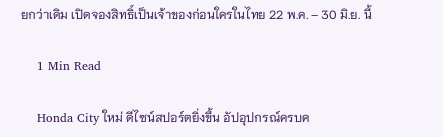ยกว่าเดิม เปิดจองสิทธิ์เป็นเจ้าของก่อนใครในไทย 22 พ.ค. – 30 มิ.ย. นี้

    1 Min Read

    Honda City ใหม่ ดีไซน์สปอร์ตยิ่งขึ้น อัปอุปกรณ์ครบค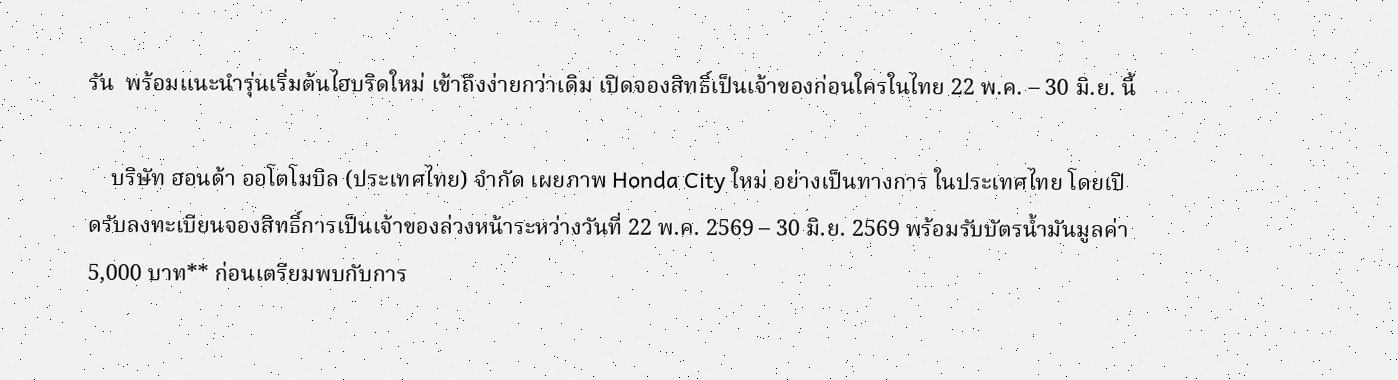รัน  พร้อมแนะนำรุ่นเริ่มต้นไฮบริดใหม่ เข้าถึงง่ายกว่าเดิม เปิดจองสิทธิ์เป็นเจ้าของก่อนใครในไทย 22 พ.ค. – 30 มิ.ย. นี้

    บริษัท ฮอนด้า ออโตโมบิล (ประเทศไทย) จำกัด เผยภาพ Honda City ใหม่ อย่างเป็นทางการ ในประเทศไทย โดยเปิดรับลงทะเบียนจองสิทธิ์การเป็นเจ้าของล่วงหน้าระหว่างวันที่ 22 พ.ค. 2569 – 30 มิ.ย. 2569 พร้อมรับบัตรน้ำมันมูลค่า 5,000 บาท** ก่อนเตรียมพบกับการ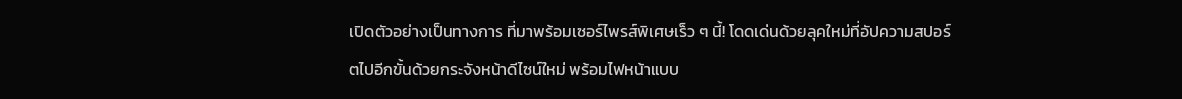เปิดตัวอย่างเป็นทางการ ที่มาพร้อมเซอร์ไพรส์พิเศษเร็ว ๆ นี้! โดดเด่นด้วยลุคใหม่ที่อัปความสปอร์ตไปอีกขั้นด้วยกระจังหน้าดีไซน์ใหม่ พร้อมไฟหน้าแบบ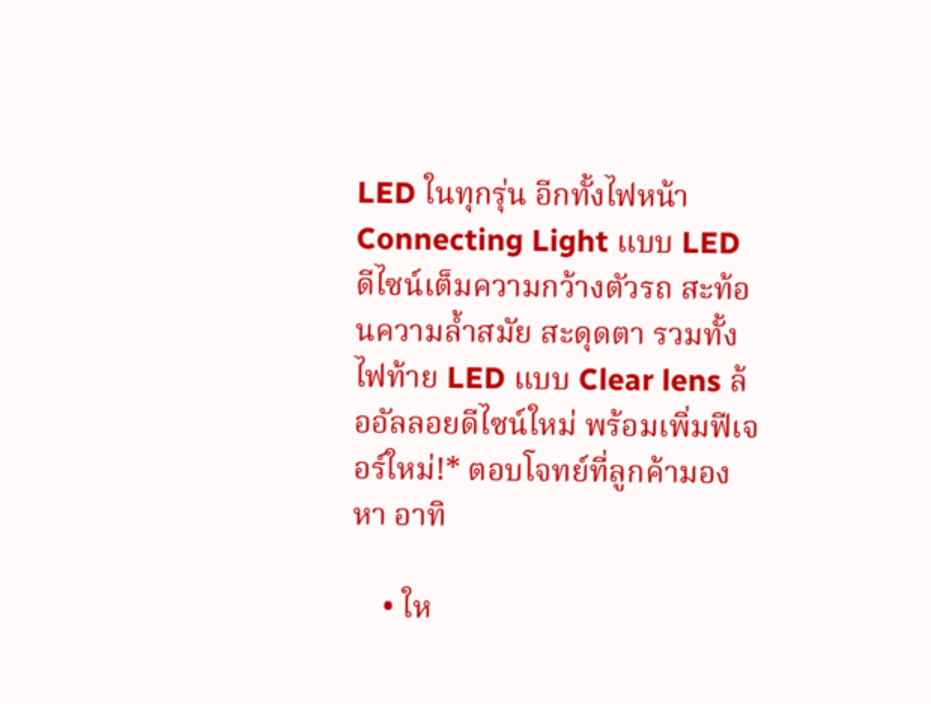LED ในทุกรุ่น อีกทั้งไฟหน้า Connecting Light แบบ LED ดีไซน์เต็มความกว้างตัวรถ สะท้อนความล้ำสมัย สะดุดตา รวมทั้งไฟท้าย LED แบบ Clear lens ล้ออัลลอยดีไซน์ใหม่ พร้อมเพิ่มฟีเจอร์ใหม่!* ตอบโจทย์ที่ลูกค้ามองหา อาทิ

    • ให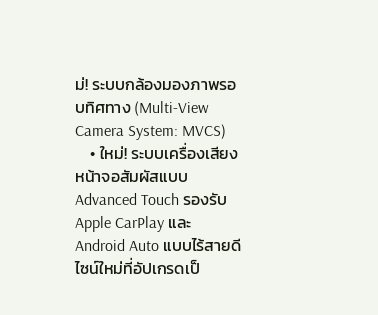ม่! ระบบกล้องมองภาพรอบทิศทาง (Multi-View Camera System: MVCS)
    • ใหม่! ระบบเครื่องเสียงหน้าจอสัมผัสแบบ Advanced Touch รองรับ Apple CarPlay และ Android Auto แบบไร้สายดีไซน์ใหม่ที่อัปเกรดเป็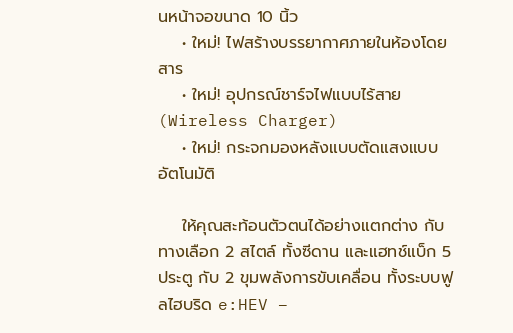นหน้าจอขนาด 10 นิ้ว
    • ใหม่! ไฟสร้างบรรยากาศภายในห้องโดยสาร
    • ใหม่! อุปกรณ์ชาร์จไฟแบบไร้สาย (Wireless Charger)
    • ใหม่! กระจกมองหลังแบบตัดแสงแบบอัตโนมัติ

    ให้คุณสะท้อนตัวตนได้อย่างแตกต่าง กับทางเลือก 2 สไตล์ ทั้งซีดาน และแฮทช์แบ็ก 5 ประตู กับ 2 ขุมพลังการขับเคลื่อน ทั้งระบบฟูลไฮบริด e:HEV –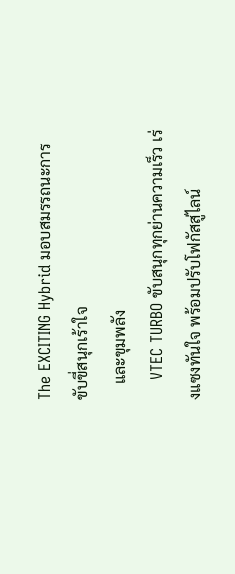The EXCITING Hybrid มอบสมรรถนะการขับขี่สนุกเร้าใจ
    และขุมพลัง
    VTEC TURBO ขับสนุกทุกย่านความเร็ว เร่งแซงทันใจ พร้อมปรับโฟกัสสู่ไลน์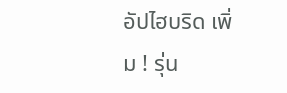อัปไฮบริด เพิ่ม ! รุ่น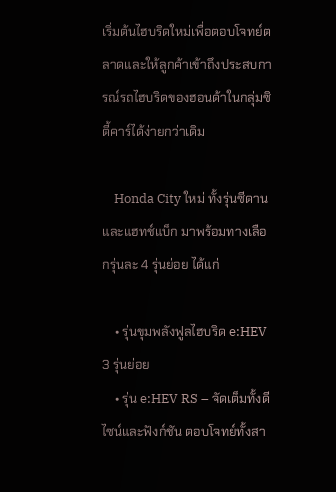เริ่มต้นไฮบริดใหม่เพื่อตอบโจทย์ตลาดและให้ลูกค้าเข้าถึงประสบการณ์รถไฮบริดของฮอนด้าในกลุ่มซิตี้คาร์ได้ง่ายกว่าเดิม

    Honda City ใหม่ ทั้งรุ่นซีดาน และแฮทช์แบ็ก มาพร้อมทางเลือกรุ่นละ 4 รุ่นย่อย ได้แก่

    • รุ่นขุมพลังฟูลไฮบริด e:HEV 3 รุ่นย่อย
    • รุ่น e:HEV RS – จัดเต็มทั้งดีไซน์และฟังก์ชัน ตอบโจทย์ทั้งสา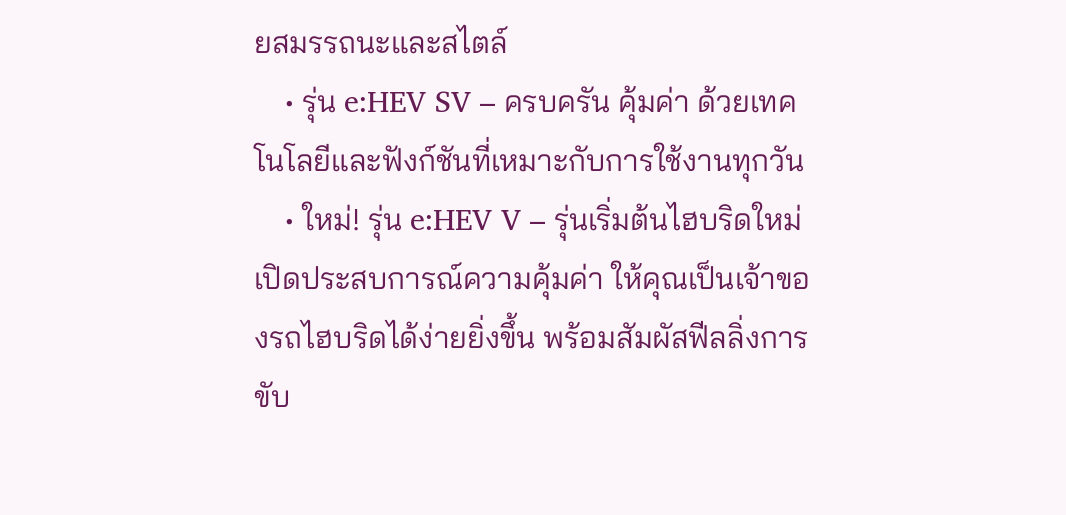ยสมรรถนะและสไตล์
    • รุ่น e:HEV SV – ครบครัน คุ้มค่า ด้วยเทคโนโลยีและฟังก์ชันที่เหมาะกับการใช้งานทุกวัน
    • ใหม่! รุ่น e:HEV V – รุ่นเริ่มต้นไฮบริดใหม่ เปิดประสบการณ์ความคุ้มค่า ให้คุณเป็นเจ้าของรถไฮบริดได้ง่ายยิ่งขึ้น พร้อมสัมผัสฟีลลิ่งการขับ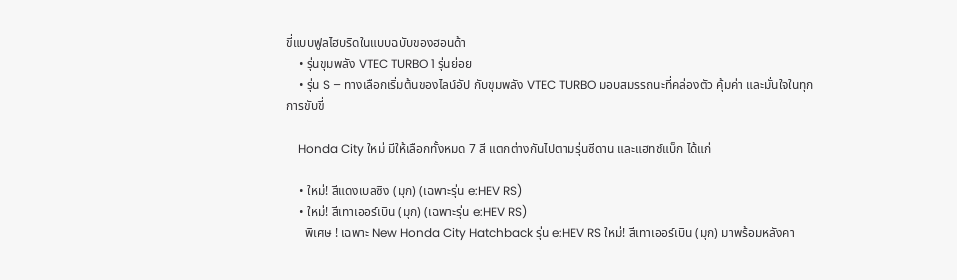ขี่แบบฟูลไฮบริดในแบบฉบับของฮอนด้า
    • รุ่นขุมพลัง VTEC TURBO 1 รุ่นย่อย
    • รุ่น S – ทางเลือกเริ่มต้นของไลน์อัป กับขุมพลัง VTEC TURBO มอบสมรรถนะที่คล่องตัว คุ้มค่า และมั่นใจในทุกการขับขี่

    Honda City ใหม่ มีให้เลือกทั้งหมด 7 สี แตกต่างกันไปตามรุ่นซีดาน และแฮทช์แบ็ก ได้แก่

    • ใหม่! สีแดงเบลซิง (มุก) (เฉพาะรุ่น e:HEV RS)
    • ใหม่! สีเทาเออร์เบิน (มุก) (เฉพาะรุ่น e:HEV RS)
      พิเศษ ! เฉพาะ New Honda City Hatchback รุ่น e:HEV RS ใหม่! สีเทาเออร์เบิน (มุก) มาพร้อมหลังคา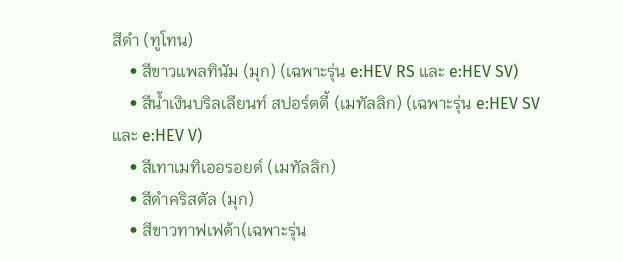สีดำ (ทูโทน)
    • สีขาวแพลทินัม (มุก) (เฉพาะรุ่น e:HEV RS และ e:HEV SV)
    • สีน้ำเงินบริลเลียนท์ สปอร์ตตี้ (เมทัลลิก) (เฉพาะรุ่น e:HEV SV และ e:HEV V)
    • สีเทาเมทิเออรอยด์ (เมทัลลิก)
    • สีดำคริสตัล (มุก)
    • สีขาวทาฟเฟต้า(เฉพาะรุ่น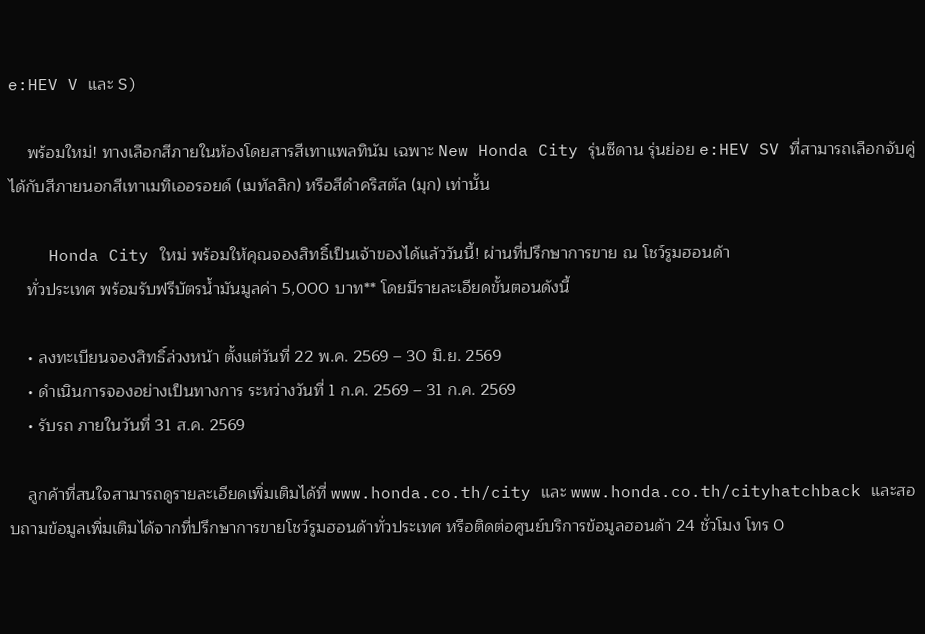e:HEV V และ S)

    พร้อมใหม่! ทางเลือกสีภายในห้องโดยสารสีเทาแพลทินัม เฉพาะ New Honda City รุ่นซีดาน รุ่นย่อย e:HEV SV ที่สามารถเลือกจับคู่ได้กับสีภายนอกสีเทาเมทิเออรอยด์ (เมทัลลิก) หรือสีดำคริสตัล (มุก) เท่านั้น

    Honda City ใหม่ พร้อมให้คุณจองสิทธิ์เป็นเจ้าของได้แล้ววันนี้! ผ่านที่ปรึกษาการขาย ณ โชว์รูมฮอนด้า
    ทั่วประเทศ พร้อมรับฟรีบัตรน้ำมันมูลค่า 5,000 บาท** โดยมีรายละเอียดขั้นตอนดังนี้

    • ลงทะเบียนจองสิทธิ์ล่วงหน้า ตั้งแต่วันที่ 22 พ.ค. 2569 – 30 มิ.ย. 2569
    • ดำเนินการจองอย่างเป็นทางการ ระหว่างวันที่ 1 ก.ค. 2569 – 31 ก.ค. 2569
    • รับรถ ภายในวันที่ 31 ส.ค. 2569

    ลูกค้าที่สนใจสามารถดูรายละเอียดเพิ่มเติมได้ที่ www.honda.co.th/city และ www.honda.co.th/cityhatchback และสอบถามข้อมูลเพิ่มเติมได้จากที่ปรึกษาการขายโชว์รูมฮอนด้าทั่วประเทศ หรือติดต่อศูนย์บริการข้อมูลฮอนด้า 24 ชั่วโมง โทร 0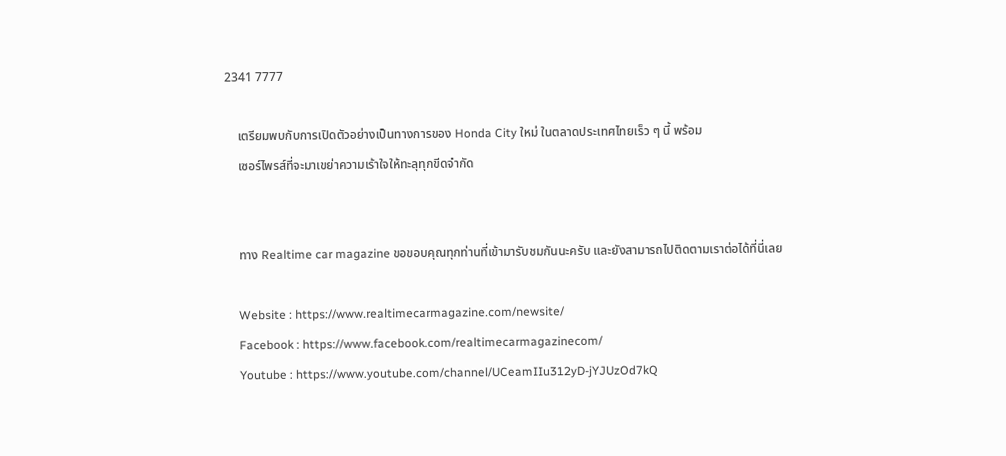2341 7777

    เตรียมพบกับการเปิดตัวอย่างเป็นทางการของ Honda City ใหม่ ในตลาดประเทศไทยเร็ว ๆ นี้ พร้อม
    เซอร์ไพรส์ที่จะมาเขย่าความเร้าใจให้ทะลุทุกขีดจำกัด


    ทาง Realtime car magazine ขอขอบคุณทุกท่านที่เข้ามารับชมกันนะครับ และยังสามารถไปติดตามเราต่อได้ที่นี่เลย

    Website : https://www.realtimecarmagazine.com/newsite/
    Facebook : https://www.facebook.com/realtimecarmagazinecom/
    Youtube : https://www.youtube.com/channel/UCeamIIu312yD-jYJUzOd7kQ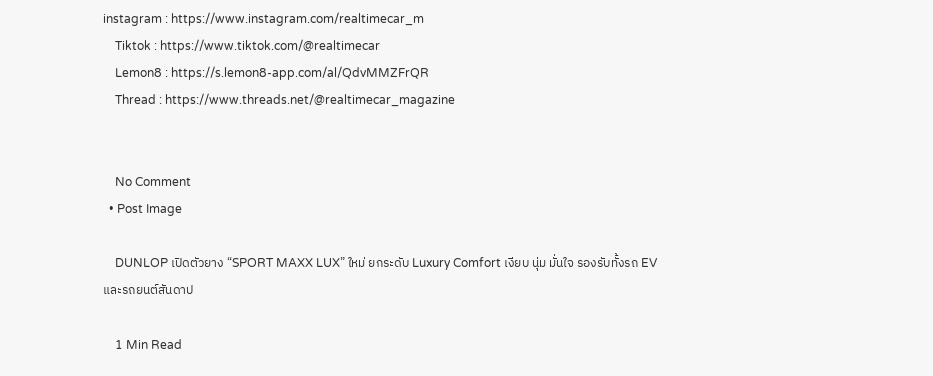instagram : https://www.instagram.com/realtimecar_m
    Tiktok : https://www.tiktok.com/@realtimecar
    Lemon8 : https://s.lemon8-app.com/al/QdvMMZFrQR
    Thread : https://www.threads.net/@realtimecar_magazine


    No Comment
  • Post Image

    DUNLOP เปิดตัวยาง “SPORT MAXX LUX” ใหม่ ยกระดับ Luxury Comfort เงียบ นุ่ม มั่นใจ รองรับทั้งรถ EV และรถยนต์สันดาป

    1 Min Read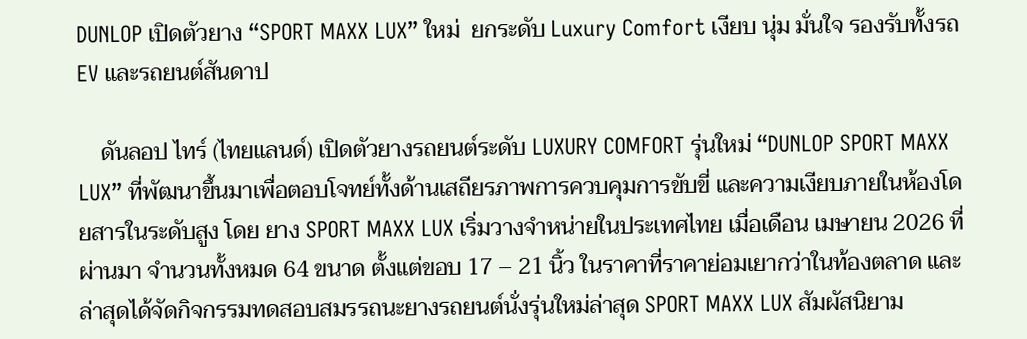DUNLOP เปิดตัวยาง “SPORT MAXX LUX” ใหม่  ยกระดับ Luxury Comfort เงียบ นุ่ม มั่นใจ รองรับทั้งรถ EV และรถยนต์สันดาป

    ดันลอป ไทร์ (ไทยแลนด์) เปิดตัวยางรถยนต์ระดับ LUXURY COMFORT รุ่นใหม่ “DUNLOP SPORT MAXX LUX” ที่พัฒนาขึ้นมาเพื่อตอบโจทย์ทั้งด้านเสถียรภาพการควบคุมการขับขี่ และความเงียบภายในห้องโดยสารในระดับสูง โดย ยาง SPORT MAXX LUX เริ่มวางจำหน่ายในประเทศไทย เมื่อเดือน เมษายน 2026 ที่ผ่านมา จำนวนทั้งหมด 64 ขนาด ตั้งแต่ขอบ 17 – 21 นิ้ว ในราคาที่ราคาย่อมเยากว่าในท้องตลาด และล่าสุดได้จัดกิจกรรมทดสอบสมรรถนะยางรถยนต์นั่งรุ่นใหม่ล่าสุด SPORT MAXX LUX สัมผัสนิยาม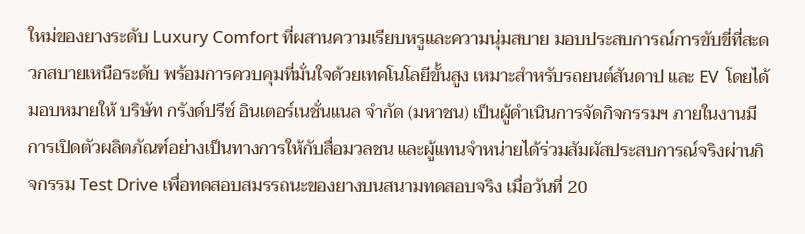ใหม่ของยางระดับ Luxury Comfort ที่ผสานความเรียบหรูและความนุ่มสบาย มอบประสบการณ์การขับขี่ที่สะดวกสบายเหนือระดับ พร้อมการควบคุมที่มั่นใจด้วยเทคโนโลยีขั้นสูง เหมาะสำหรับรถยนต์สันดาป และ EV  โดยได้มอบหมายให้ บริษัท กรังด์ปรีซ์ อินเตอร์เนชั่นแนล จำกัด (มหาชน) เป็นผู้ดำเนินการจัดกิจกรรมฯ ภายในงานมีการเปิดตัวผลิตภัณฑ์อย่างเป็นทางการให้กับสื่อมวลชน และผู้แทนจำหน่ายได้ร่วมสัมผัสประสบการณ์จริงผ่านกิจกรรม Test Drive เพื่อทดสอบสมรรถนะของยางบนสนามทดสอบจริง เมื่อวันที่ 20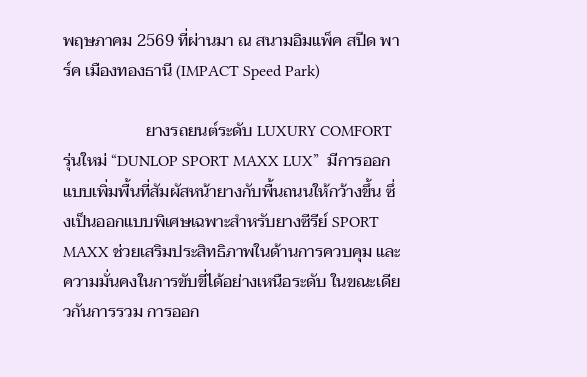พฤษภาคม 2569 ที่ผ่านมา ณ สนามอิมแพ็ค สปีด พาร์ค เมืองทองธานี (IMPACT Speed Park)

                    ยางรถยนต์ระดับ LUXURY COMFORT รุ่นใหม่ “DUNLOP SPORT MAXX LUX”  มีการออกแบบเพิ่มพื้นที่สัมผัสหน้ายางกับพื้นถนนให้กว้างขึ้น ซึ่งเป็นออกแบบพิเศษเฉพาะสำหรับยางซีรีย์ SPORT MAXX ช่วยเสริมประสิทธิภาพในด้านการควบคุม และความมั่นคงในการขับขี่ได้อย่างเหนือระดับ ในขณะเดียวกันการรวม การออก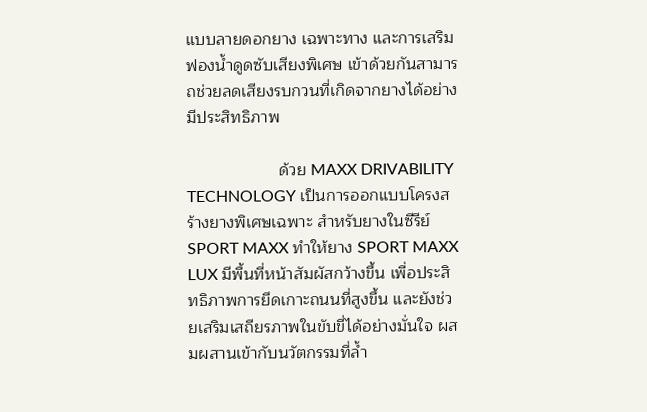แบบลายดอกยาง เฉพาะทาง และการเสริม ฟองน้ำดูดซับเสียงพิเศษ เข้าด้วยกันสามารถช่วยลดเสียงรบกวนที่เกิดจากยางได้อย่างมีประสิทธิภาพ

                    ด้วย MAXX DRIVABILITY TECHNOLOGY เป็นการออกแบบโครงสร้างยางพิเศษเฉพาะ สำหรับยางในซีรีย์ SPORT MAXX ทำให้ยาง SPORT MAXX LUX มีพื้นที่หน้าสัมผัสกว้างขึ้น เพื่อประสิทธิภาพการยึดเกาะถนนที่สูงขึ้น และยังช่วยเสริมเสถียรภาพในขับขี่ได้อย่างมั่นใจ ผสมผสานเข้ากับนวัตกรรมที่ล้ำ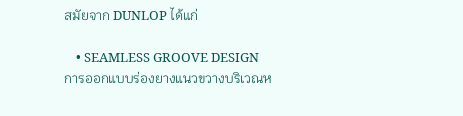สมัยจาก DUNLOP ได้แก่

    • SEAMLESS GROOVE DESIGN การออกแบบร่องยางแนวขวางบริเวณห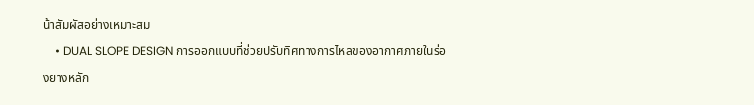น้าสัมผัสอย่างเหมาะสม
    • DUAL SLOPE DESIGN การออกแบบที่ช่วยปรับทิศทางการไหลของอากาศภายในร่องยางหลัก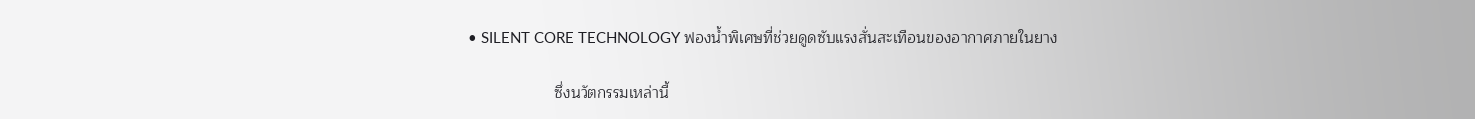• SILENT CORE TECHNOLOGY ฟองน้ำพิเศษที่ช่วยดูดซับแรงสั่นสะเทือนของอากาศภายในยาง

                    ซึ่งนวัตกรรมเหล่านี้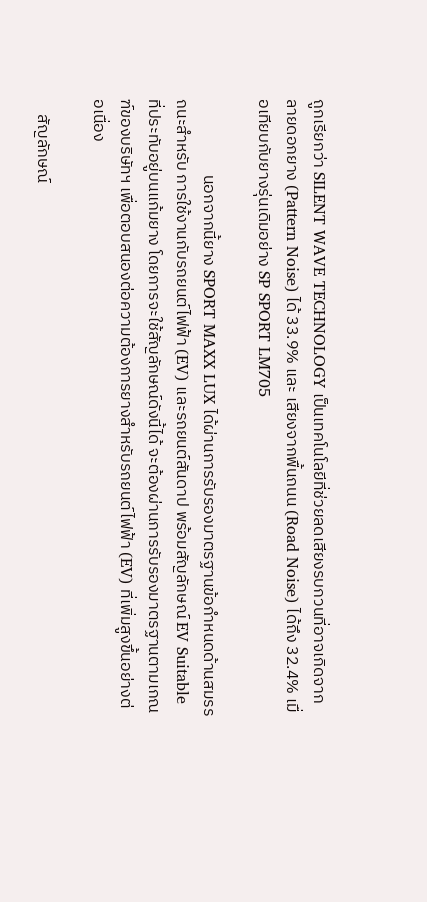ถูกเรียกว่า SILENT WAVE TECHNOLOGY เป็นเทคโนโลยีที่ช่วยลดเสียงรบกวนที่อาจเกิดจากลายดอกยาง (Pattern Noise) ได้ 33.9% และ เสียงจากพื้นถนน (Road Noise) ได้ถึง 32.4% เมื่อเทียบกับยางรุ่นเดิมอย่าง SP SPORT LM705

                    นอกจากนี้ยาง SPORT MAXX LUX ได้ผ่านการรับรองมาตรฐานข้อกำหนดด้านสมรรถนะสำหรับ การใช้งานกับรถยนต์ไฟฟ้า (EV) และรถยนต์สันดาป พร้อมสัญลักษณ์ EV Suitable ที่ประทับอยู่บนแก้มยาง โดยการจะใช้สัญลักษณ์ดังนี้ได้ จะต้องผ่านการรับรองมาตรฐานตามเกณฑ์ของบริษัทฯ เพื่อตอบสนองต่อความต้องการยางสำหรับรถยนต์ไฟฟ้า (EV) ที่เพิ่มสูงขึ้นอย่างต่อเนื่อง

    สัญลักษณ์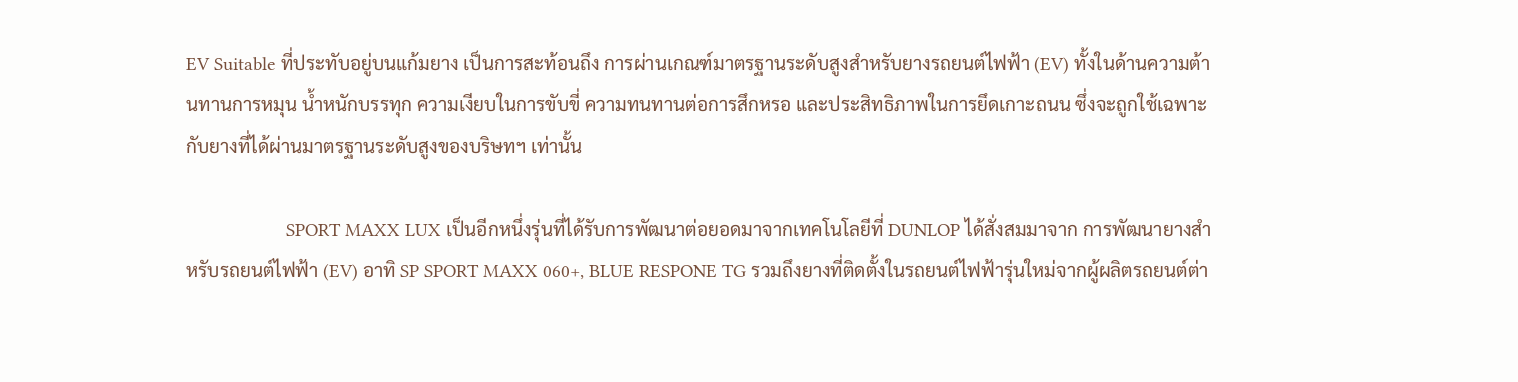EV Suitable ที่ประทับอยู่บนแก้มยาง เป็นการสะท้อนถึง การผ่านเกณฑ์มาตรฐานระดับสูงสำหรับยางรถยนต์ไฟฟ้า (EV) ทั้งในด้านความต้านทานการหมุน น้ำหนักบรรทุก ความเงียบในการขับขี่ ความทนทานต่อการสึกหรอ และประสิทธิภาพในการยึดเกาะถนน ซึ่งจะถูกใช้เฉพาะกับยางที่ได้ผ่านมาตรฐานระดับสูงของบริษทฯ เท่านั้น

                    SPORT MAXX LUX เป็นอีกหนึ่งรุ่นที่ได้รับการพัฒนาต่อยอดมาจากเทคโนโลยีที่ DUNLOP ได้สั่งสมมาจาก การพัฒนายางสำหรับรถยนต์ไฟฟ้า (EV) อาทิ SP SPORT MAXX 060+, BLUE RESPONE TG รวมถึงยางที่ติดตั้งในรถยนต์ไฟฟ้ารุ่นใหม่จากผู้ผลิตรถยนต์ต่า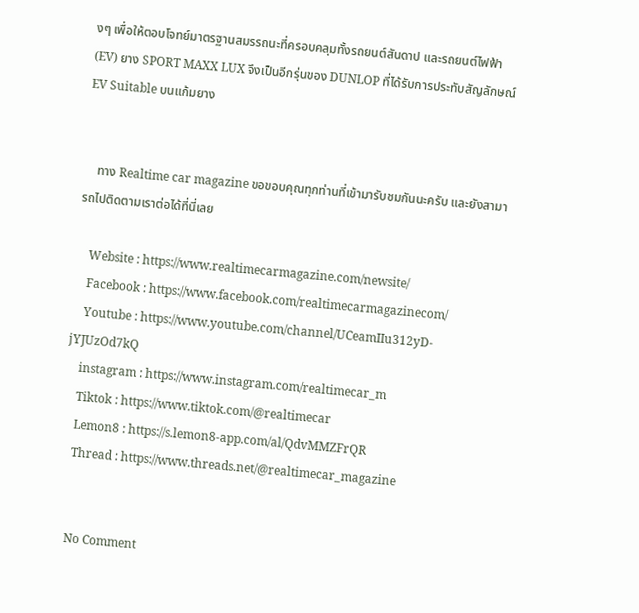งๆ เพื่อให้ตอบโจทย์มาตรฐานสมรรถนะที่ครอบคลุมทั้งรถยนต์สันดาป และรถยนต์ไฟฟ้า (EV) ยาง SPORT MAXX LUX จึงเป็นอีกรุ่นของ DUNLOP ที่ได้รับการประทับสัญลักษณ์ EV Suitable บนแก้มยาง


    ทาง Realtime car magazine ขอขอบคุณทุกท่านที่เข้ามารับชมกันนะครับ และยังสามารถไปติดตามเราต่อได้ที่นี่เลย

    Website : https://www.realtimecarmagazine.com/newsite/
    Facebook : https://www.facebook.com/realtimecarmagazinecom/
    Youtube : https://www.youtube.com/channel/UCeamIIu312yD-jYJUzOd7kQ
    instagram : https://www.instagram.com/realtimecar_m
    Tiktok : https://www.tiktok.com/@realtimecar
    Lemon8 : https://s.lemon8-app.com/al/QdvMMZFrQR
    Thread : https://www.threads.net/@realtimecar_magazine


    No Comment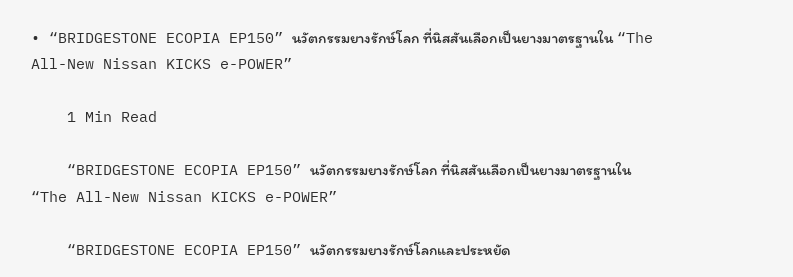• “BRIDGESTONE ECOPIA EP150” นวัตกรรมยางรักษ์โลก ที่นิสสันเลือกเป็นยางมาตรฐานใน “The All-New Nissan KICKS e-POWER”

    1 Min Read

    “BRIDGESTONE ECOPIA EP150” นวัตกรรมยางรักษ์โลก ที่นิสสันเลือกเป็นยางมาตรฐานใน “The All-New Nissan KICKS e-POWER”

    “BRIDGESTONE ECOPIA EP150” นวัตกรรมยางรักษ์โลกและประหยัด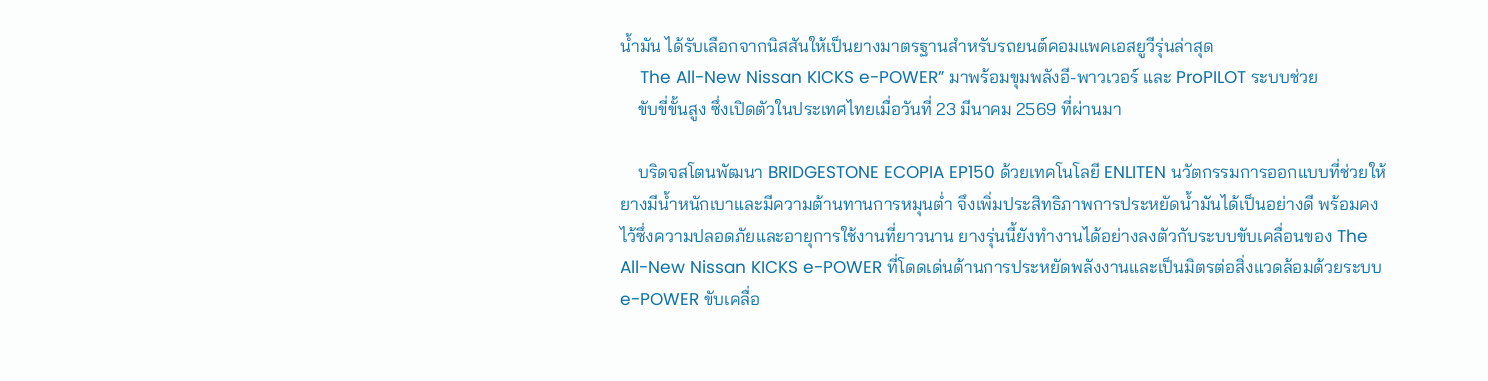น้ำมัน ได้รับเลือกจากนิสสันให้เป็นยางมาตรฐานสำหรับรถยนต์คอมแพคเอสยูวีรุ่นล่าสุด
    The All-New Nissan KICKS e-POWER” มาพร้อมขุมพลังอี-พาวเวอร์ และ ProPILOT ระบบช่วย
    ขับขี่ขั้นสูง ซึ่งเปิดตัวในประเทศไทยเมื่อวันที่ 23 มีนาคม 2569 ที่ผ่านมา

    บริดจสโตนพัฒนา BRIDGESTONE ECOPIA EP150 ด้วยเทคโนโลยี ENLITEN นวัตกรรมการออกแบบที่ช่วยให้ยางมีน้ำหนักเบาและมีความต้านทานการหมุนต่ำ จึงเพิ่มประสิทธิภาพการประหยัดน้ำมันได้เป็นอย่างดี พร้อมคงไว้ซึ่งความปลอดภัยและอายุการใช้งานที่ยาวนาน ยางรุ่นนี้ยังทำงานได้อย่างลงตัวกับระบบขับเคลื่อนของ The All-New Nissan KICKS e-POWER ที่โดดเด่นด้านการประหยัดพลังงานและเป็นมิตรต่อสิ่งแวดล้อมด้วยระบบ e-POWER ขับเคลื่อ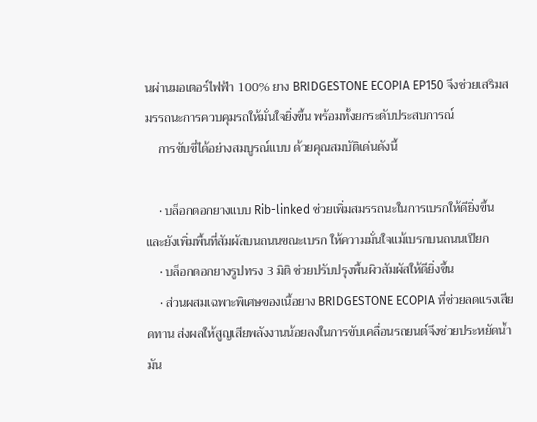นผ่านมอเตอร์ไฟฟ้า 100% ยาง BRIDGESTONE ECOPIA EP150 จึงช่วยเสริมสมรรถนะการควบคุมรถให้มั่นใจยิ่งขึ้น พร้อมทั้งยกระดับประสบการณ์
    การขับขี่ได้อย่างสมบูรณ์แบบ ด้วยคุณสมบัติเด่นดังนี้

    • บล็อกดอกยางแบบ Rib-linked ช่วยเพิ่มสมรรถนะในการเบรกให้ดียิ่งขึ้น และยังเพิ่มพื้นที่สัมผัสบนถนนขณะเบรก ให้ความมั่นใจแม้เบรกบนถนนเปียก
    • บล็อกดอกยางรูปทรง 3 มิติ ช่วยปรับปรุงพื้นผิวสัมผัสให้ดียิ่งขึ้น
    • ส่วนผสมเฉพาะพิเศษของเนื้อยาง BRIDGESTONE ECOPIA ที่ช่วยลดแรงเสียดทาน ส่งผลให้สูญเสียพลังงานน้อยลงในการขับเคลื่อนรถยนต์จึงช่วยประหยัดน้ำมัน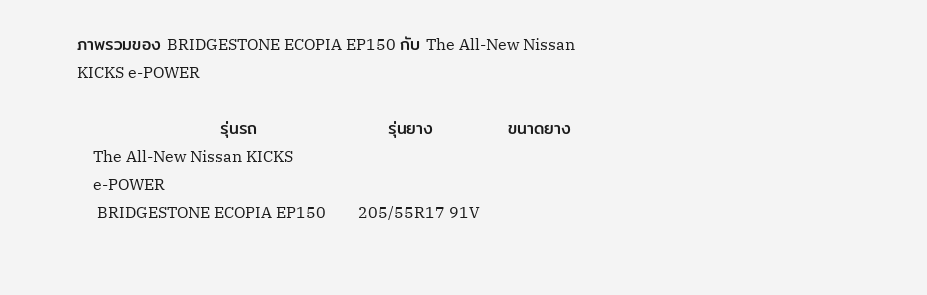ภาพรวมของ BRIDGESTONE ECOPIA EP150 กับ The All-New Nissan KICKS e-POWER

                       รุ่นรถ                     รุ่นยาง            ขนาดยาง
    The All-New Nissan KICKS
    e-POWER
     BRIDGESTONE ECOPIA EP150        205/55R17 91V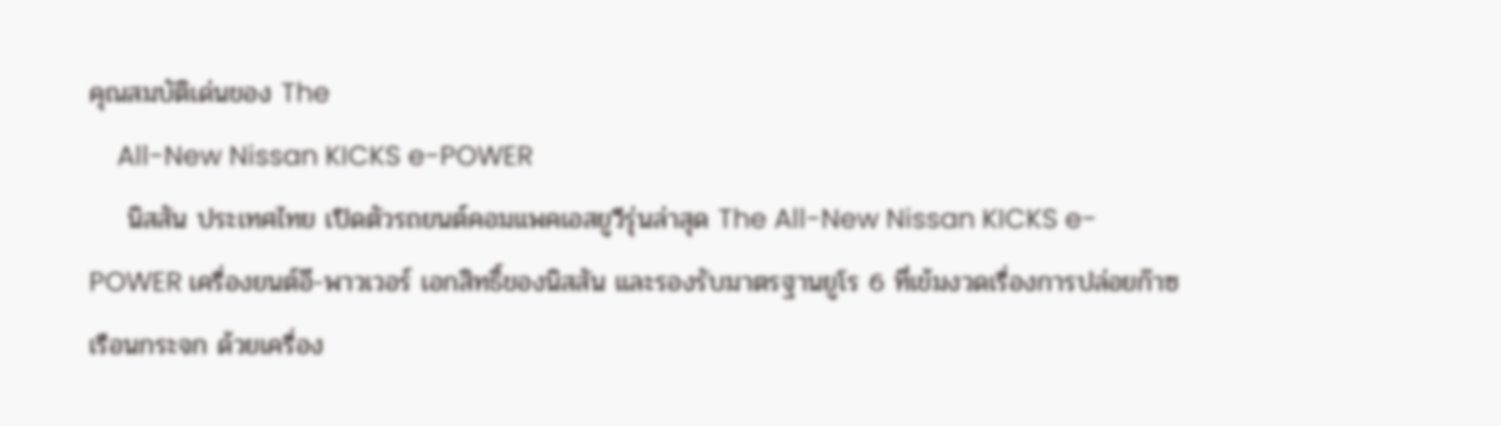คุณสมบัติเด่นของ The
    All-New Nissan KICKS e-POWER
    นิสสัน ประเทศไทย เปิดตัวรถยนต์คอมแพคเอสยูวีรุ่นล่าสุด The All-New Nissan KICKS e-POWER เครื่องยนต์อี-พาวเวอร์ เอกสิทธิ์ของนิสสัน และรองรับมาตรฐานยูโร 6 ที่เข้มงวดเรื่องการปล่อยก๊าซเรือนกระจก ด้วยเครื่อง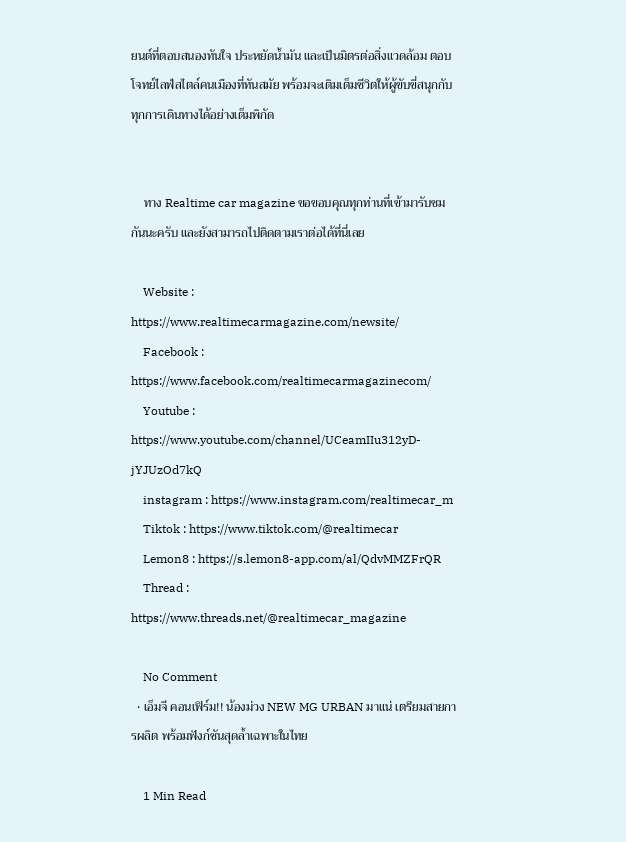ยนต์ที่ตอบสนองทันใจ ประหยัดน้ำมัน และเป็นมิตรต่อสิ่งแวดล้อม ตอบโจทย์ไลฟ์สไตล์คนเมืองที่ทันสมัย พร้อมจะเติมเต็มชีวิตให้ผู้ขับขี่สนุกกับทุกการเดินทางได้อย่างเต็มพิกัด


    ทาง Realtime car magazine ขอขอบคุณทุกท่านที่เข้ามารับชมกันนะครับ และยังสามารถไปติดตามเราต่อได้ที่นี่เลย

    Website : https://www.realtimecarmagazine.com/newsite/
    Facebook : https://www.facebook.com/realtimecarmagazinecom/
    Youtube : https://www.youtube.com/channel/UCeamIIu312yD-jYJUzOd7kQ
    instagram : https://www.instagram.com/realtimecar_m
    Tiktok : https://www.tiktok.com/@realtimecar
    Lemon8 : https://s.lemon8-app.com/al/QdvMMZFrQR
    Thread : https://www.threads.net/@realtimecar_magazine

    No Comment
  • เอ็มจี คอนเฟิร์ม!! น้องม่วง NEW MG URBAN มาแน่ เตรียมสายการผลิต พร้อมฟังก์ชันสุดล้ำเฉพาะในไทย

    1 Min Read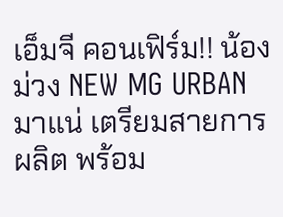เอ็มจี คอนเฟิร์ม!! น้องม่วง NEW MG URBAN มาแน่ เตรียมสายการผลิต พร้อม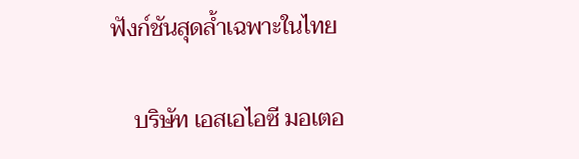ฟังก์ชันสุดล้ำเฉพาะในไทย

    บริษัท เอสเอไอซี มอเตอ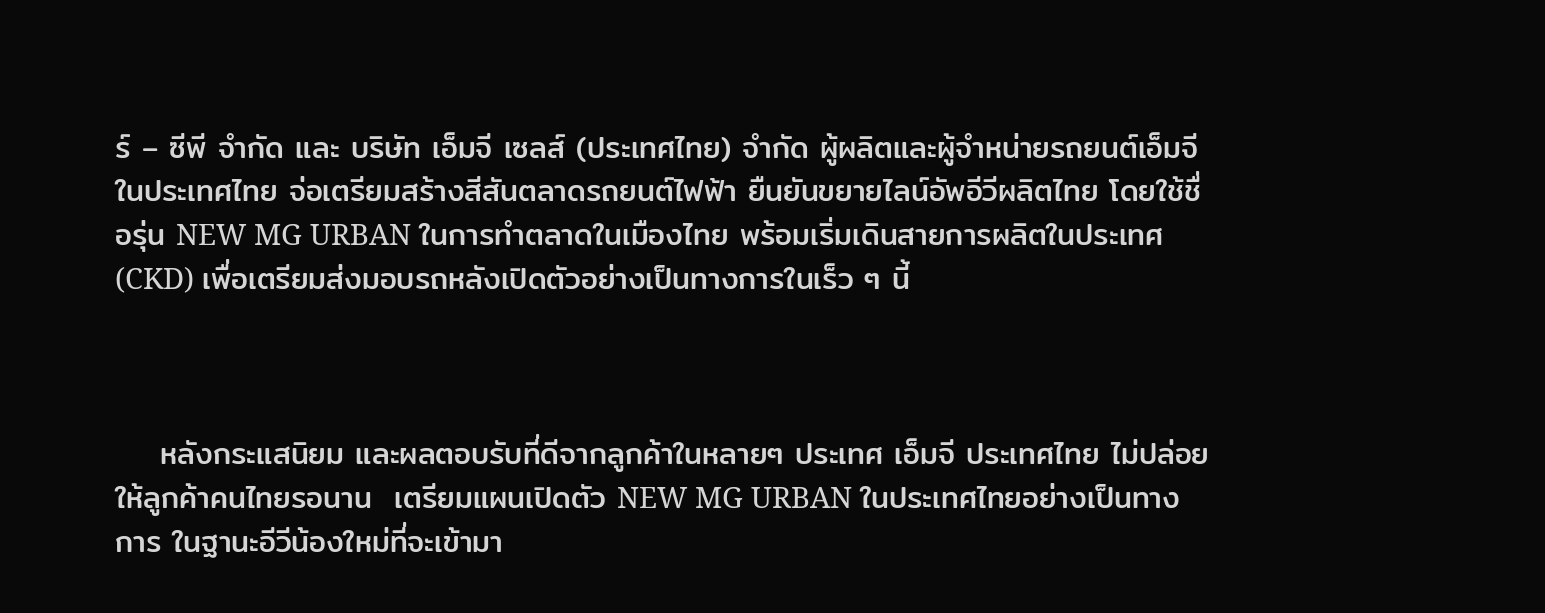ร์ – ซีพี จำกัด และ บริษัท เอ็มจี เซลส์ (ประเทศไทย) จำกัด ผู้ผลิตและผู้จำหน่ายรถยนต์เอ็มจีในประเทศไทย จ่อเตรียมสร้างสีสันตลาดรถยนต์ไฟฟ้า ยืนยันขยายไลน์อัพอีวีผลิตไทย โดยใช้ชื่อรุ่น NEW MG URBAN ในการทำตลาดในเมืองไทย พร้อมเริ่มเดินสายการผลิตในประเทศ (CKD) เพื่อเตรียมส่งมอบรถหลังเปิดตัวอย่างเป็นทางการในเร็ว ๆ นี้



    หลังกระแสนิยม และผลตอบรับที่ดีจากลูกค้าในหลายๆ ประเทศ เอ็มจี ประเทศไทย ไม่ปล่อยให้ลูกค้าคนไทยรอนาน  เตรียมแผนเปิดตัว NEW MG URBAN ในประเทศไทยอย่างเป็นทางการ ในฐานะอีวีน้องใหม่ที่จะเข้ามา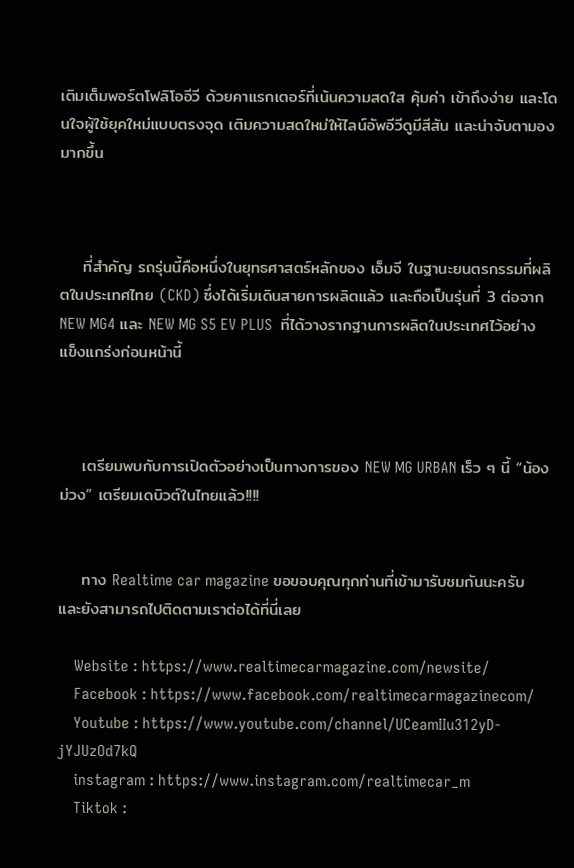เติมเต็มพอร์ตโฟลิโออีวี ด้วยคาแรกเตอร์ที่เน้นความสดใส คุ้มค่า เข้าถึงง่าย และโดนใจผู้ใช้ยุคใหม่แบบตรงจุด เติมความสดใหม่ให้ไลน์อัพอีวีดูมีสีสัน และน่าจับตามองมากขึ้น



    ที่สำคัญ รถรุ่นนี้คือหนึ่งในยุทธศาสตร์หลักของ เอ็มจี ในฐานะยนตรกรรมที่ผลิตในประเทศไทย (CKD) ซึ่งได้เริ่มเดินสายการผลิตแล้ว และถือเป็นรุ่นที่ 3 ต่อจาก NEW MG4 และ NEW MG S5 EV PLUS  ที่ได้วางรากฐานการผลิตในประเทศไว้อย่างแข็งแกร่งก่อนหน้านี้



    เตรียมพบกับการเปิดตัวอย่างเป็นทางการของ NEW MG URBAN เร็ว ๆ นี้ “น้องม่วง” เตรียมเดบิวต์ในไทยแล้ว!!!!


    ทาง Realtime car magazine ขอขอบคุณทุกท่านที่เข้ามารับชมกันนะครับ และยังสามารถไปติดตามเราต่อได้ที่นี่เลย

    Website : https://www.realtimecarmagazine.com/newsite/
    Facebook : https://www.facebook.com/realtimecarmagazinecom/
    Youtube : https://www.youtube.com/channel/UCeamIIu312yD-jYJUzOd7kQ
    instagram : https://www.instagram.com/realtimecar_m
    Tiktok :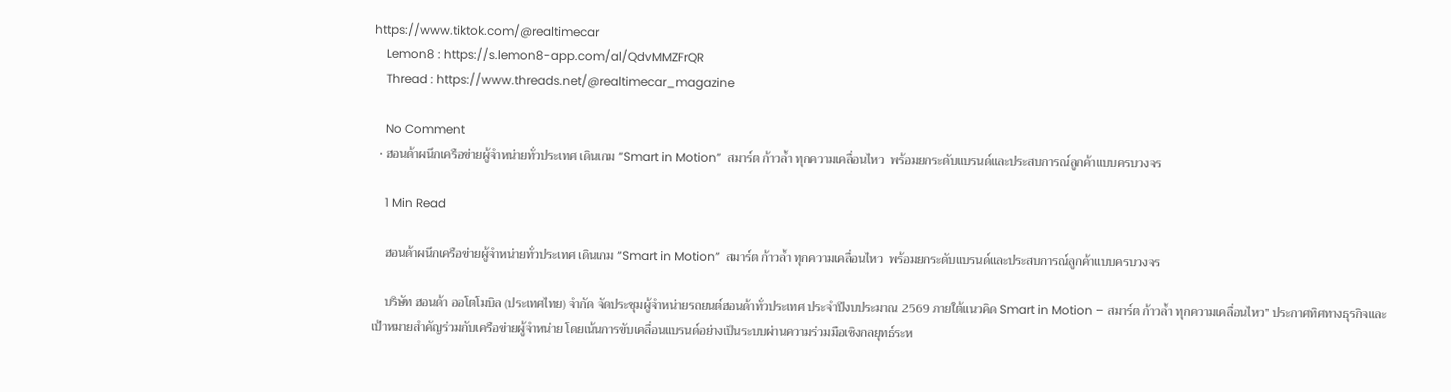https://www.tiktok.com/@realtimecar
    Lemon8 : https://s.lemon8-app.com/al/QdvMMZFrQR
    Thread : https://www.threads.net/@realtimecar_magazine

    No Comment
  • ฮอนด้าผนึกเครือข่ายผู้จำหน่ายทั่วประเทศ เดินเกม “Smart in Motion”  สมาร์ต ก้าวล้ำ ทุกความเคลื่อนไหว  พร้อมยกระดับแบรนด์และประสบการณ์ลูกค้าแบบครบวงจร

    1 Min Read

    ฮอนด้าผนึกเครือข่ายผู้จำหน่ายทั่วประเทศ เดินเกม “Smart in Motion”  สมาร์ต ก้าวล้ำ ทุกความเคลื่อนไหว  พร้อมยกระดับแบรนด์และประสบการณ์ลูกค้าแบบครบวงจร

    บริษัท ฮอนด้า ออโตโมบิล (ประเทศไทย) จำกัด จัดประชุมผู้จำหน่ายรถยนต์ฮอนด้าทั่วประเทศ ประจำปีงบประมาณ 2569 ภายใต้แนวคิด Smart in Motion – สมาร์ต ก้าวล้ำ ทุกความเคลื่อนไหว” ประกาศทิศทางธุรกิจและเป้าหมายสำคัญร่วมกับเครือข่ายผู้จำหน่าย โดยเน้นการขับเคลื่อนแบรนด์อย่างเป็นระบบผ่านความร่วมมือเชิงกลยุทธ์ระห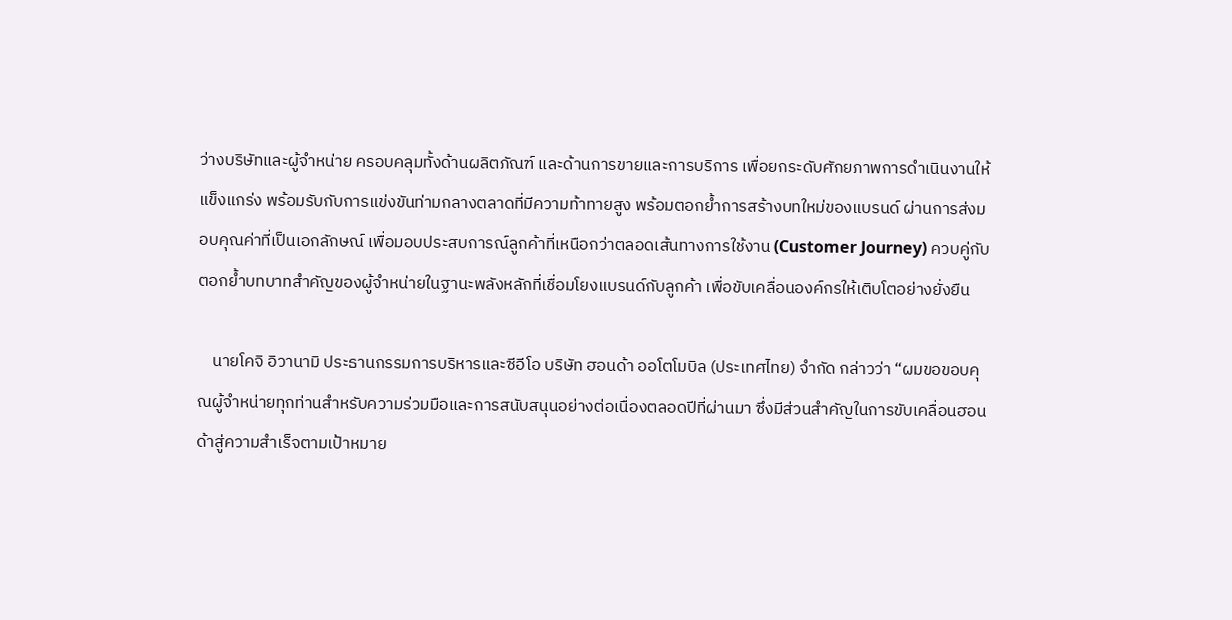ว่างบริษัทและผู้จำหน่าย ครอบคลุมทั้งด้านผลิตภัณฑ์ และด้านการขายและการบริการ เพื่อยกระดับศักยภาพการดำเนินงานให้แข็งแกร่ง พร้อมรับกับการแข่งขันท่ามกลางตลาดที่มีความท้าทายสูง พร้อมตอกย้ำการสร้างบทใหม่ของแบรนด์ ผ่านการส่งมอบคุณค่าที่เป็นเอกลักษณ์ เพื่อมอบประสบการณ์ลูกค้าที่เหนือกว่าตลอดเส้นทางการใช้งาน (Customer Journey) ควบคู่กับตอกย้ำบทบาทสำคัญของผู้จำหน่ายในฐานะพลังหลักที่เชื่อมโยงแบรนด์กับลูกค้า เพื่อขับเคลื่อนองค์กรให้เติบโตอย่างยั่งยืน

    นายโคจิ อิวานามิ ประธานกรรมการบริหารและซีอีโอ บริษัท ฮอนด้า ออโตโมบิล (ประเทศไทย) จำกัด กล่าวว่า “ผมขอขอบคุณผู้จำหน่ายทุกท่านสำหรับความร่วมมือและการสนับสนุนอย่างต่อเนื่องตลอดปีที่ผ่านมา ซึ่งมีส่วนสำคัญในการขับเคลื่อนฮอนด้าสู่ความสำเร็จตามเป้าหมาย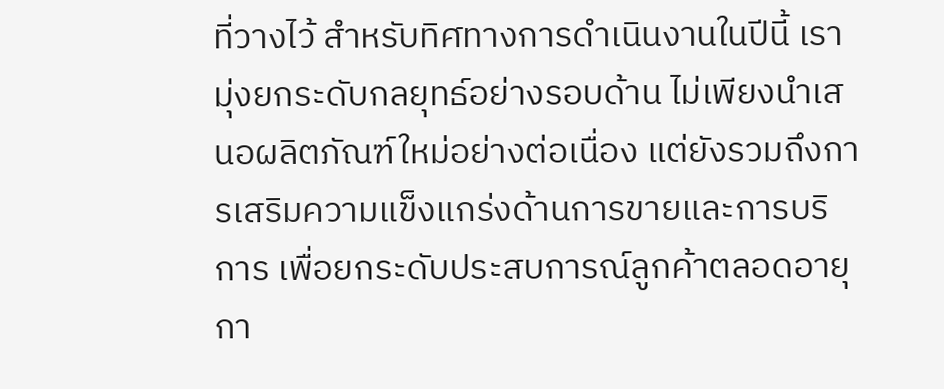ที่วางไว้ สำหรับทิศทางการดำเนินงานในปีนี้ เรามุ่งยกระดับกลยุทธ์อย่างรอบด้าน ไม่เพียงนำเสนอผลิตภัณฑ์ใหม่อย่างต่อเนื่อง แต่ยังรวมถึงการเสริมความแข็งแกร่งด้านการขายและการบริการ เพื่อยกระดับประสบการณ์ลูกค้าตลอดอายุกา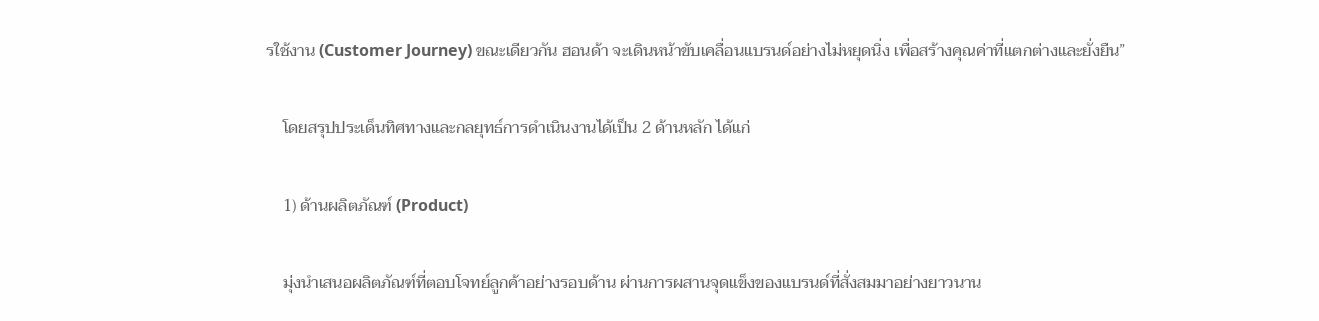รใช้งาน (Customer Journey) ขณะเดียวกัน ฮอนด้า จะเดินหน้าขับเคลื่อนแบรนด์อย่างไม่หยุดนิ่ง เพื่อสร้างคุณค่าที่แตกต่างและยั่งยืน”

    โดยสรุปประเด็นทิศทางและกลยุทธ์การดำเนินงานได้เป็น 2 ด้านหลัก ได้แก่

    1) ด้านผลิตภัณฑ์ (Product)

    มุ่งนำเสนอผลิตภัณฑ์ที่ตอบโจทย์ลูกค้าอย่างรอบด้าน ผ่านการผสานจุดแข็งของแบรนด์ที่สั่งสมมาอย่างยาวนาน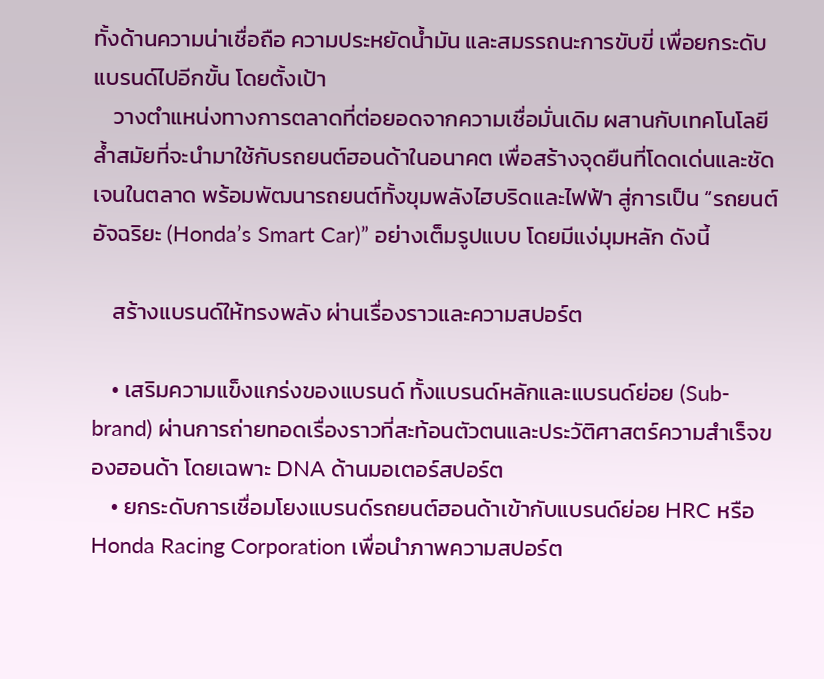ทั้งด้านความน่าเชื่อถือ ความประหยัดน้ำมัน และสมรรถนะการขับขี่ เพื่อยกระดับแบรนด์ไปอีกขั้น โดยตั้งเป้า
    วางตำแหน่งทางการตลาดที่ต่อยอดจากความเชื่อมั่นเดิม ผสานกับเทคโนโลยีล้ำสมัยที่จะนำมาใช้กับรถยนต์ฮอนด้าในอนาคต เพื่อสร้างจุดยืนที่โดดเด่นและชัดเจนในตลาด พร้อมพัฒนารถยนต์ทั้งขุมพลังไฮบริดและไฟฟ้า สู่การเป็น “รถยนต์อัจฉริยะ (Honda’s Smart Car)” อย่างเต็มรูปแบบ โดยมีแง่มุมหลัก ดังนี้

    สร้างแบรนด์ให้ทรงพลัง ผ่านเรื่องราวและความสปอร์ต

    • เสริมความแข็งแกร่งของแบรนด์ ทั้งแบรนด์หลักและแบรนด์ย่อย (Sub-brand) ผ่านการถ่ายทอดเรื่องราวที่สะท้อนตัวตนและประวัติศาสตร์ความสำเร็จของฮอนด้า โดยเฉพาะ DNA ด้านมอเตอร์สปอร์ต
    • ยกระดับการเชื่อมโยงแบรนด์รถยนต์ฮอนด้าเข้ากับแบรนด์ย่อย HRC หรือ Honda Racing Corporation เพื่อนำภาพความสปอร์ต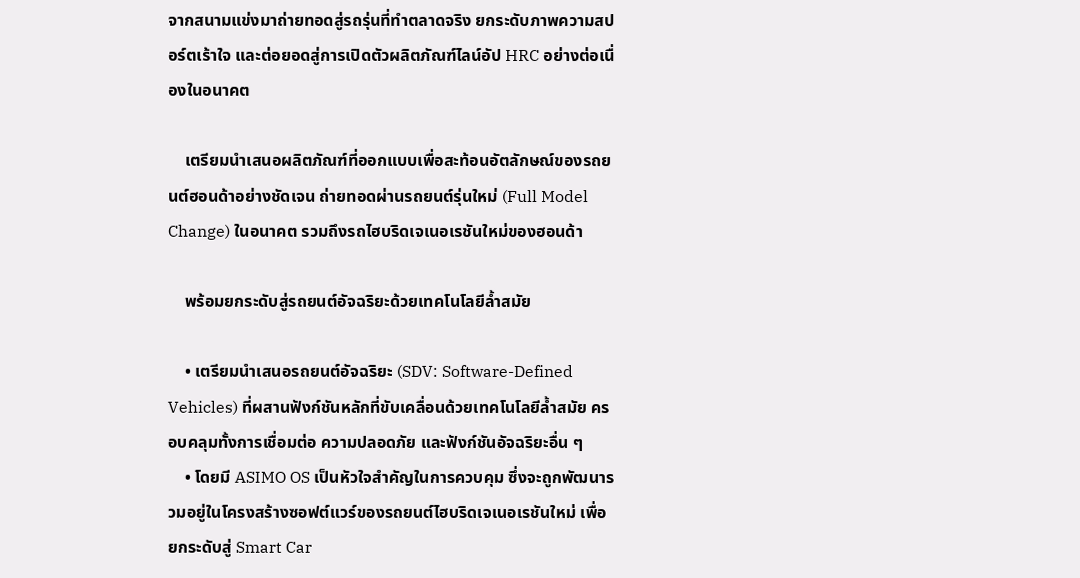จากสนามแข่งมาถ่ายทอดสู่รถรุ่นที่ทำตลาดจริง ยกระดับภาพความสปอร์ตเร้าใจ และต่อยอดสู่การเปิดตัวผลิตภัณฑ์ไลน์อัป HRC อย่างต่อเนื่องในอนาคต

    เตรียมนำเสนอผลิตภัณฑ์ที่ออกแบบเพื่อสะท้อนอัตลักษณ์ของรถยนต์ฮอนด้าอย่างชัดเจน ถ่ายทอดผ่านรถยนต์รุ่นใหม่ (Full Model Change) ในอนาคต รวมถึงรถไฮบริดเจเนอเรชันใหม่ของฮอนด้า

    พร้อมยกระดับสู่รถยนต์อัจฉริยะด้วยเทคโนโลยีล้ำสมัย

    • เตรียมนำเสนอรถยนต์อัจฉริยะ (SDV: Software-Defined Vehicles) ที่ผสานฟังก์ชันหลักที่ขับเคลื่อนด้วยเทคโนโลยีล้ำสมัย ครอบคลุมทั้งการเชื่อมต่อ ความปลอดภัย และฟังก์ชันอัจฉริยะอื่น ๆ
    • โดยมี ASIMO OS เป็นหัวใจสำคัญในการควบคุม ซึ่งจะถูกพัฒนารวมอยู่ในโครงสร้างซอฟต์แวร์ของรถยนต์ไฮบริดเจเนอเรชันใหม่ เพื่อยกระดับสู่ Smart Car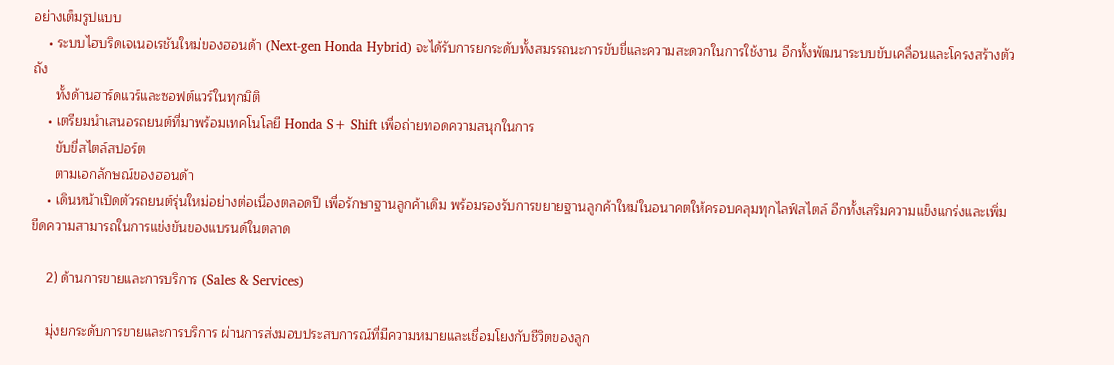อย่างเต็มรูปแบบ
    • ระบบไฮบริดเจเนอเรชันใหม่ของฮอนด้า (Next-gen Honda Hybrid) จะได้รับการยกระดับทั้งสมรรถนะการขับขี่และความสะดวกในการใช้งาน อีกทั้งพัฒนาระบบขับเคลื่อนและโครงสร้างตัวถัง
      ทั้งด้านฮาร์ดแวร์และซอฟต์แวร์ในทุกมิติ
    • เตรียมนำเสนอรถยนต์ที่มาพร้อมเทคโนโลยี Honda S+ Shift เพื่อถ่ายทอดความสนุกในการ
      ขับขี่สไตล์สปอร์ต
      ตามเอกลักษณ์ของฮอนด้า
    • เดินหน้าเปิดตัวรถยนต์รุ่นใหม่อย่างต่อเนื่องตลอดปี เพื่อรักษาฐานลูกค้าเดิม พร้อมรองรับการขยายฐานลูกค้าใหม่ในอนาคตให้ครอบคลุมทุกไลฟ์สไตล์ อีกทั้งเสริมความแข็งแกร่งและเพิ่มขีดความสามารถในการแข่งขันของแบรนด์ในตลาด

    2) ด้านการขายและการบริการ (Sales & Services)

    มุ่งยกระดับการขายและการบริการ ผ่านการส่งมอบประสบการณ์ที่มีความหมายและเชื่อมโยงกับชีวิตของลูก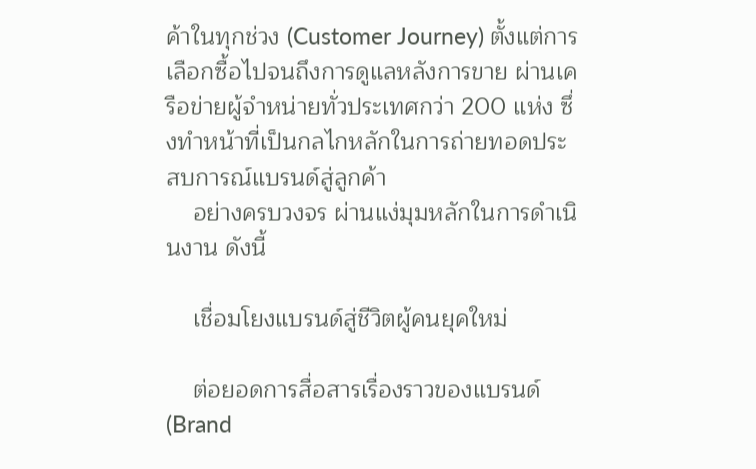ค้าในทุกช่วง (Customer Journey) ตั้งแต่การเลือกซื้อไปจนถึงการดูแลหลังการขาย ผ่านเครือข่ายผู้จำหน่ายทั่วประเทศกว่า 200 แห่ง ซึ่งทำหน้าที่เป็นกลไกหลักในการถ่ายทอดประสบการณ์แบรนด์สู่ลูกค้า
    อย่างครบวงจร ผ่านแง่มุมหลักในการดำเนินงาน ดังนี้

    เชื่อมโยงแบรนด์สู่ชีวิตผู้คนยุคใหม่

    ต่อยอดการสื่อสารเรื่องราวของแบรนด์ (Brand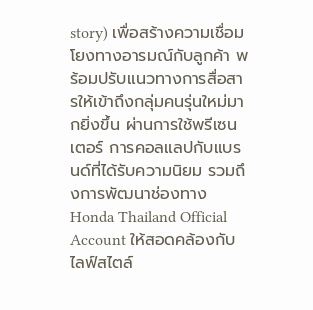story) เพื่อสร้างความเชื่อมโยงทางอารมณ์กับลูกค้า พร้อมปรับแนวทางการสื่อสารให้เข้าถึงกลุ่มคนรุ่นใหม่มากยิ่งขึ้น ผ่านการใช้พรีเซนเตอร์ การคอลแลปกับแบรนด์ที่ได้รับความนิยม รวมถึงการพัฒนาช่องทาง Honda Thailand Official Account ให้สอดคล้องกับไลฟ์สไตล์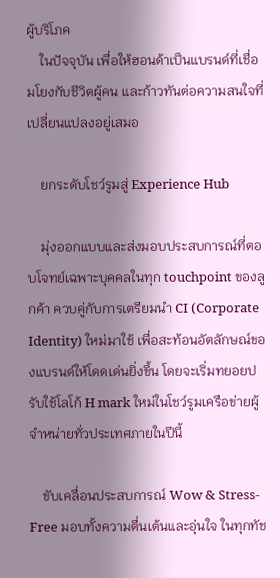ผู้บริโภค
    ในปัจจุบัน เพื่อให้ฮอนด้าเป็นแบรนด์ที่เชื่อมโยงกับชีวิตผู้คน และก้าวทันต่อความสนใจที่เปลี่ยนแปลงอยู่เสมอ

    ยกระดับโชว์รูมสู่ Experience Hub

    มุ่งออกแบบและส่งมอบประสบการณ์ที่ตอบโจทย์เฉพาะบุคคลในทุก touchpoint ของลูกค้า ควบคู่กับการเตรียมนำ CI (Corporate Identity) ใหม่มาใช้ เพื่อสะท้อนอัตลักษณ์ของแบรนด์ให้โดดเด่นยิ่งขึ้น โดยจะเริ่มทยอยปรับใช้โลโก้ H mark ใหม่ในโชว์รูมเครือข่ายผู้จำหน่ายทั่วประเทศภายในปีนี้

    ขับเคลื่อนประสบการณ์ Wow & Stress-Free มอบทั้งความตื่นเต้นและอุ่นใจ ในทุกทัช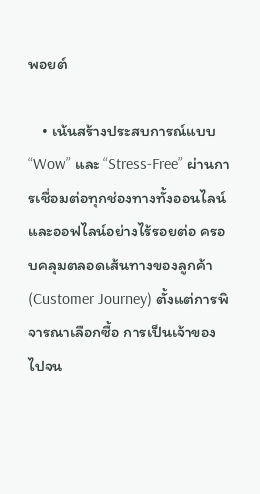พอยต์

    • เน้นสร้างประสบการณ์แบบ “Wow” และ “Stress-Free” ผ่านการเชื่อมต่อทุกช่องทางทั้งออนไลน์และออฟไลน์อย่างไร้รอยต่อ ครอบคลุมตลอดเส้นทางของลูกค้า (Customer Journey) ตั้งแต่การพิจารณาเลือกซื้อ การเป็นเจ้าของ ไปจน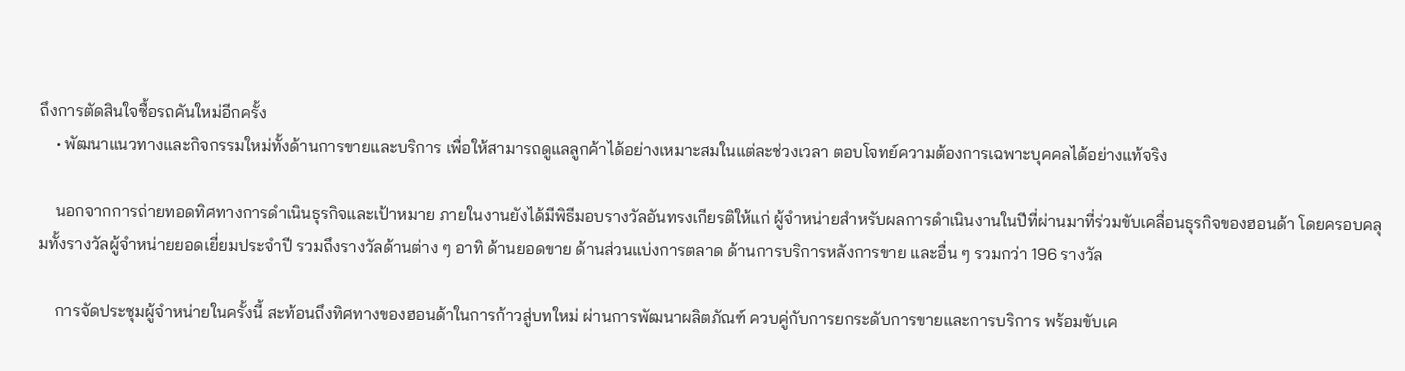ถึงการตัดสินใจซื้อรถคันใหม่อีกครั้ง
    • พัฒนาแนวทางและกิจกรรมใหม่ทั้งด้านการขายและบริการ เพื่อให้สามารถดูแลลูกค้าได้อย่างเหมาะสมในแต่ละช่วงเวลา ตอบโจทย์ความต้องการเฉพาะบุคคลได้อย่างแท้จริง

    นอกจากการถ่ายทอดทิศทางการดำเนินธุรกิจและเป้าหมาย ภายในงานยังได้มีพิธีมอบรางวัลอันทรงเกียรติให้แก่ ผู้จำหน่ายสำหรับผลการดำเนินงานในปีที่ผ่านมาที่ร่วมขับเคลื่อนธุรกิจของฮอนด้า โดยครอบคลุมทั้งรางวัลผู้จำหน่ายยอดเยี่ยมประจำปี รวมถึงรางวัลด้านต่าง ๆ อาทิ ด้านยอดขาย ด้านส่วนแบ่งการตลาด ด้านการบริการหลังการขาย และอื่น ๆ รวมกว่า 196 รางวัล

    การจัดประชุมผู้จำหน่ายในครั้งนี้ สะท้อนถึงทิศทางของฮอนด้าในการก้าวสู่บทใหม่ ผ่านการพัฒนาผลิตภัณฑ์ ควบคู่กับการยกระดับการขายและการบริการ พร้อมขับเค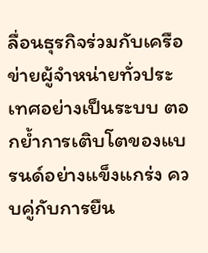ลื่อนธุรกิจร่วมกับเครือข่ายผู้จำหน่ายทั่วประเทศอย่างเป็นระบบ ตอกย้ำการเติบโตของแบรนด์อย่างแข็งแกร่ง ควบคู่กับการยืน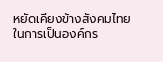หยัดเคียงข้างสังคมไทย ในการเป็นองค์กร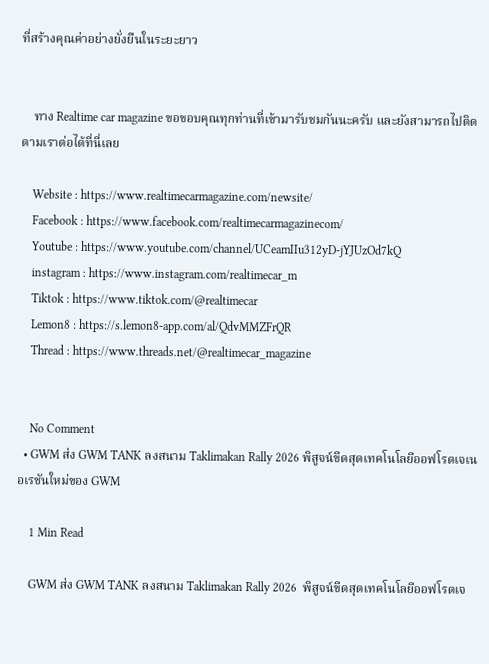ที่สร้างคุณค่าอย่างยั่งยืนในระยะยาว


    ทาง Realtime car magazine ขอขอบคุณทุกท่านที่เข้ามารับชมกันนะครับ และยังสามารถไปติดตามเราต่อได้ที่นี่เลย

    Website : https://www.realtimecarmagazine.com/newsite/
    Facebook : https://www.facebook.com/realtimecarmagazinecom/
    Youtube : https://www.youtube.com/channel/UCeamIIu312yD-jYJUzOd7kQ
    instagram : https://www.instagram.com/realtimecar_m
    Tiktok : https://www.tiktok.com/@realtimecar
    Lemon8 : https://s.lemon8-app.com/al/QdvMMZFrQR
    Thread : https://www.threads.net/@realtimecar_magazine


    No Comment
  • GWM ส่ง GWM TANK ลงสนาม Taklimakan Rally 2026 พิสูจน์ขีดสุดเทคโนโลยีออฟโรดเจเนอเรชันใหม่ของ GWM

    1 Min Read

    GWM ส่ง GWM TANK ลงสนาม Taklimakan Rally 2026  พิสูจน์ขีดสุดเทคโนโลยีออฟโรดเจ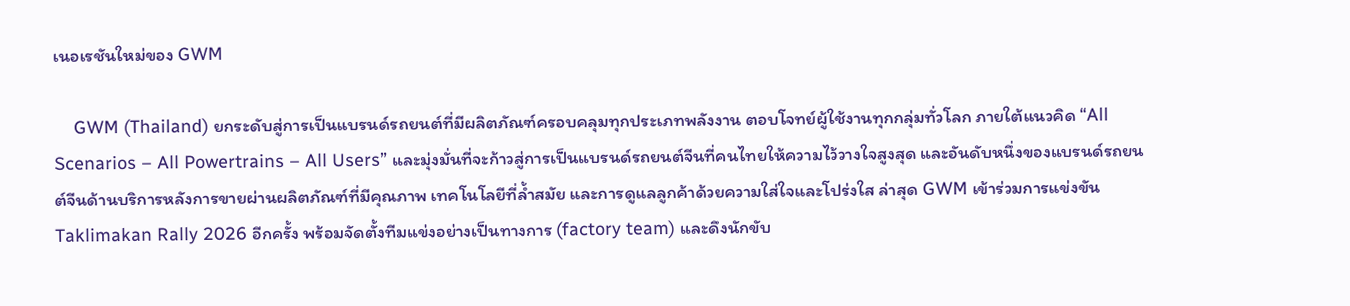เนอเรชันใหม่ของ GWM

    GWM (Thailand) ยกระดับสู่การเป็นแบรนด์รถยนต์ที่มีผลิตภัณฑ์ครอบคลุมทุกประเภทพลังงาน ตอบโจทย์ผู้ใช้งานทุกกลุ่มทั่วโลก ภายใต้แนวคิด “All Scenarios – All Powertrains – All Users” และมุ่งมั่นที่จะก้าวสู่การเป็นแบรนด์รถยนต์จีนที่คนไทยให้ความไว้วางใจสูงสุด และอันดับหนึ่งของแบรนด์รถยนต์จีนด้านบริการหลังการขายผ่านผลิตภัณฑ์ที่มีคุณภาพ เทคโนโลยีที่ล้ำสมัย และการดูแลลูกค้าด้วยความใส่ใจและโปร่งใส ล่าสุด GWM เข้าร่วมการแข่งขัน Taklimakan Rally 2026 อีกครั้ง พร้อมจัดตั้งทีมแข่งอย่างเป็นทางการ (factory team) และดึงนักขับ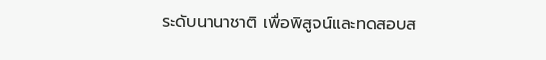ระดับนานาชาติ เพื่อพิสูจน์และทดสอบส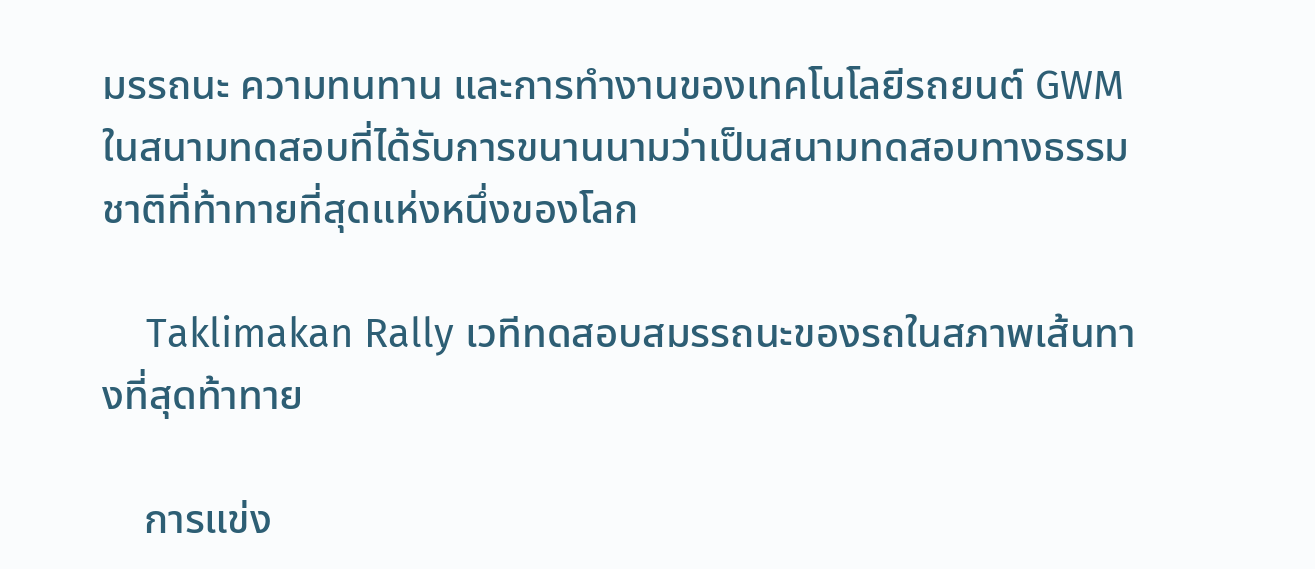มรรถนะ ความทนทาน และการทำงานของเทคโนโลยีรถยนต์ GWM ในสนามทดสอบที่ได้รับการขนานนามว่าเป็นสนามทดสอบทางธรรมชาติที่ท้าทายที่สุดแห่งหนึ่งของโลก

    Taklimakan Rally เวทีทดสอบสมรรถนะของรถในสภาพเส้นทางที่สุดท้าทาย

    การแข่ง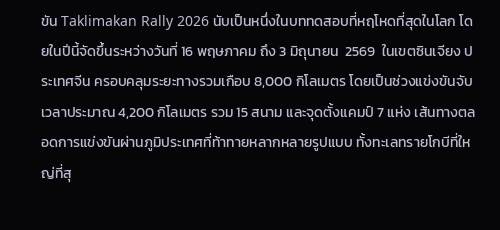ขัน Taklimakan Rally 2026 นับเป็นหนึ่งในบททดสอบที่หฤโหดที่สุดในโลก โดยในปีนี้จัดขึ้นระหว่างวันที่ 16 พฤษภาคม ถึง 3 มิถุนายน  2569  ในเขตซินเจียง ประเทศจีน ครอบคลุมระยะทางรวมเกือบ 8,000 กิโลเมตร โดยเป็นช่วงแข่งขันจับเวลาประมาณ 4,200 กิโลเมตร รวม 15 สนาม และจุดตั้งแคมป์ 7 แห่ง เส้นทางตลอดการแข่งขันผ่านภูมิประเทศที่ท้าทายหลากหลายรูปแบบ ทั้งทะเลทรายโกบีที่ใหญ่ที่สุ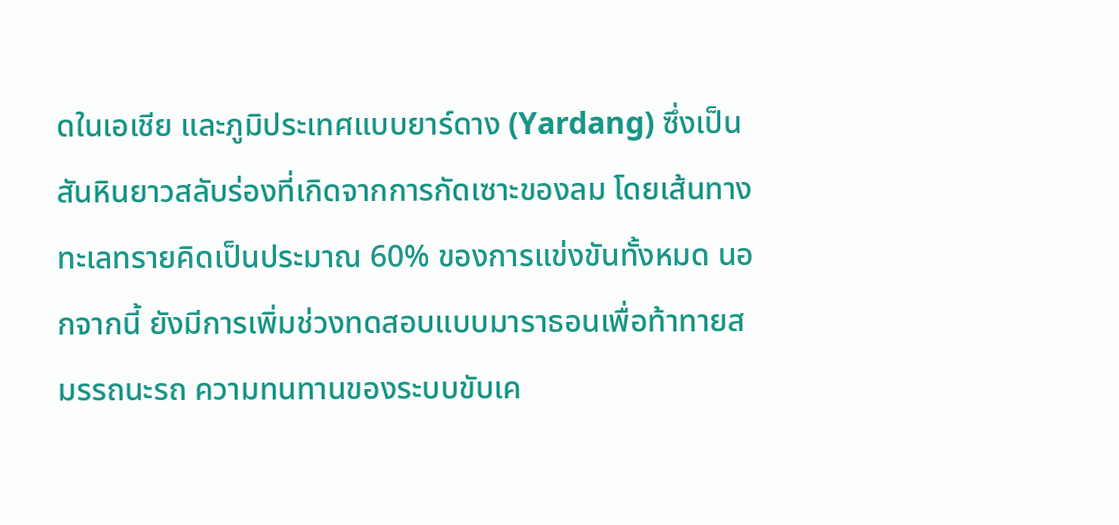ดในเอเชีย และภูมิประเทศแบบยาร์ดาง (Yardang) ซึ่งเป็นสันหินยาวสลับร่องที่เกิดจากการกัดเซาะของลม โดยเส้นทางทะเลทรายคิดเป็นประมาณ 60% ของการแข่งขันทั้งหมด นอกจากนี้ ยังมีการเพิ่มช่วงทดสอบแบบมาราธอนเพื่อท้าทายสมรรถนะรถ ความทนทานของระบบขับเค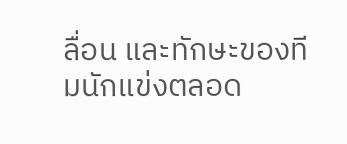ลื่อน และทักษะของทีมนักแข่งตลอด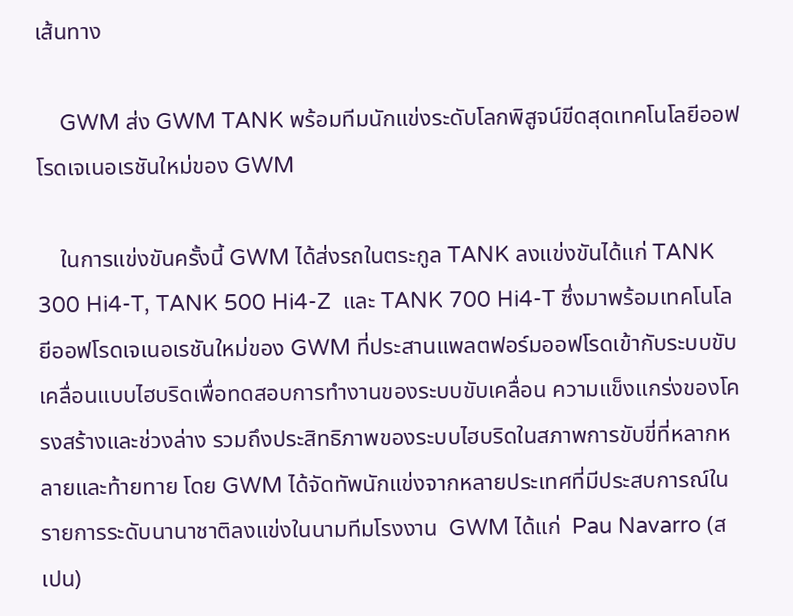เส้นทาง

    GWM ส่ง GWM TANK พร้อมทีมนักแข่งระดับโลกพิสูจน์ขีดสุดเทคโนโลยีออฟโรดเจเนอเรชันใหม่ของ GWM

    ในการแข่งขันครั้งนี้ GWM ได้ส่งรถในตระกูล TANK ลงแข่งขันได้แก่ TANK 300 Hi4-T, TANK 500 Hi4-Z  และ TANK 700 Hi4-T ซึ่งมาพร้อมเทคโนโลยีออฟโรดเจเนอเรชันใหม่ของ GWM ที่ประสานแพลตฟอร์มออฟโรดเข้ากับระบบขับเคลื่อนแบบไฮบริดเพื่อทดสอบการทำงานของระบบขับเคลื่อน ความแข็งแกร่งของโครงสร้างและช่วงล่าง รวมถึงประสิทธิภาพของระบบไฮบริดในสภาพการขับขี่ที่หลากหลายและท้ายทาย โดย GWM ได้จัดทัพนักแข่งจากหลายประเทศที่มีประสบการณ์ในรายการระดับนานาชาติลงแข่งในนามทีมโรงงาน  GWM ได้แก่  Pau Navarro (สเปน)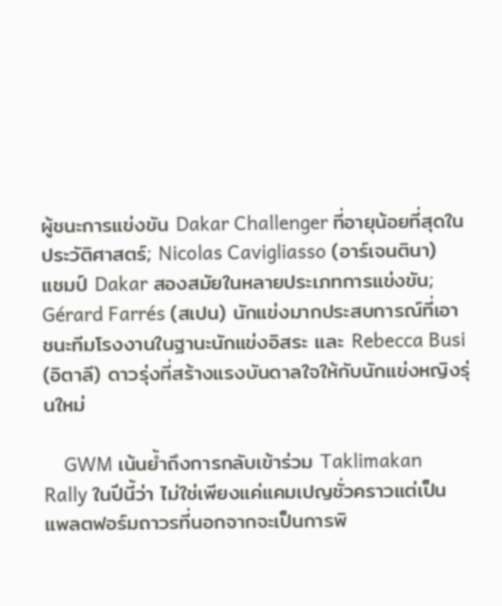ผู้ชนะการแข่งขัน Dakar Challenger ที่อายุน้อยที่สุดในประวัติศาสตร์; Nicolas Cavigliasso (อาร์เจนตินา)  แชมป์ Dakar สองสมัยในหลายประเภทการแข่งขัน; Gérard Farrés (สเปน) นักแข่งมากประสบการณ์ที่เอาชนะทีมโรงงานในฐานะนักแข่งอิสระ และ Rebecca Busi (อิตาลี) ดาวรุ่งที่สร้างแรงบันดาลใจให้กับนักแข่งหญิงรุ่นใหม่

    GWM เน้นย้ำถึงการกลับเข้าร่วม Taklimakan Rally ในปีนี้ว่า ไม่ใช่เพียงแค่แคมเปญชั่วคราวแต่เป็นแพลตฟอร์มถาวรที่นอกจากจะเป็นการพิ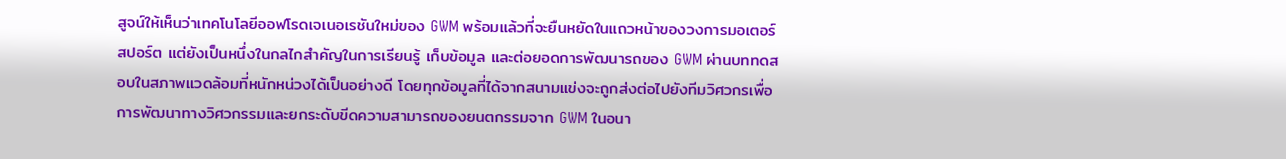สูจน์ให้เห็นว่าเทคโนโลยีออฟโรดเจเนอเรชันใหม่ของ GWM พร้อมแล้วที่จะยืนหยัดในแถวหน้าของวงการมอเตอร์สปอร์ต แต่ยังเป็นหนึ่งในกลไกสำคัญในการเรียนรู้ เก็บข้อมูล และต่อยอดการพัฒนารถของ GWM ผ่านบททดสอบในสภาพแวดล้อมที่หนักหน่วงได้เป็นอย่างดี โดยทุกข้อมูลที่ได้จากสนามแข่งจะถูกส่งต่อไปยังทีมวิศวกรเพื่อการพัฒนาทางวิศวกรรมและยกระดับขีดความสามารถของยนตกรรมจาก GWM ในอนา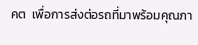คต  เพื่อการส่งต่อรถที่มาพร้อมคุณภา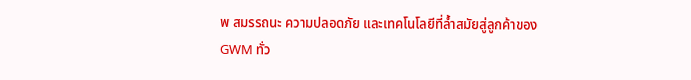พ สมรรถนะ ความปลอดภัย และเทคโนโลยีที่ล้ำสมัยสู่ลูกค้าของ GWM ทั่ว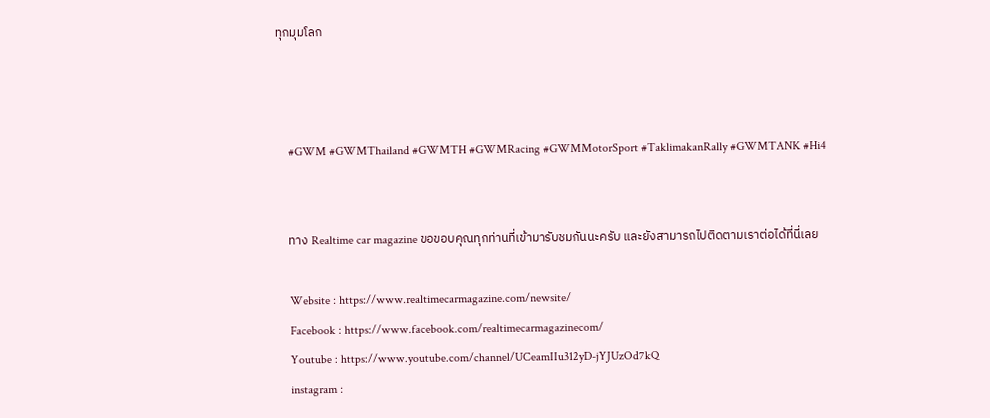ทุกมุมโลก



    #GWM #GWMThailand #GWMTH #GWMRacing #GWMMotorSport #TaklimakanRally #GWMTANK #Hi4


    ทาง Realtime car magazine ขอขอบคุณทุกท่านที่เข้ามารับชมกันนะครับ และยังสามารถไปติดตามเราต่อได้ที่นี่เลย

    Website : https://www.realtimecarmagazine.com/newsite/
    Facebook : https://www.facebook.com/realtimecarmagazinecom/
    Youtube : https://www.youtube.com/channel/UCeamIIu312yD-jYJUzOd7kQ
    instagram :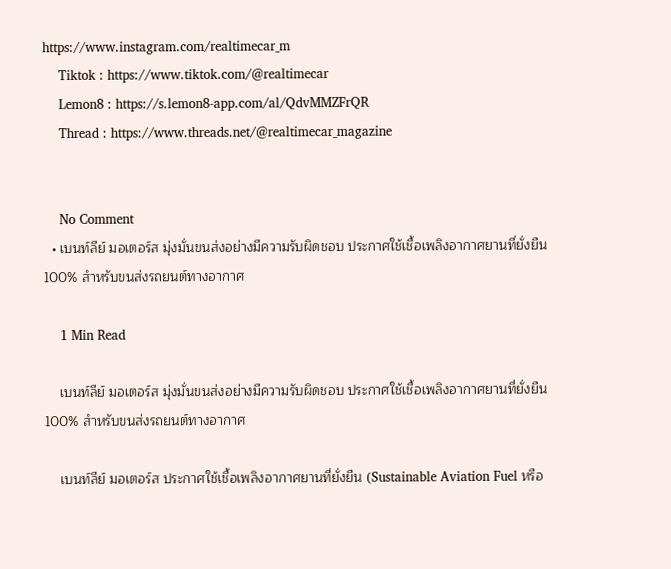https://www.instagram.com/realtimecar_m
    Tiktok : https://www.tiktok.com/@realtimecar
    Lemon8 : https://s.lemon8-app.com/al/QdvMMZFrQR
    Thread : https://www.threads.net/@realtimecar_magazine


    No Comment
  • เบนท์ลีย์ มอเตอร์ส มุ่งมั่นขนส่งอย่างมีความรับผิดชอบ ประกาศใช้เชื้อเพลิงอากาศยานที่ยั่งยืน 100% สำหรับขนส่งรถยนต์ทางอากาศ

    1 Min Read

    เบนท์ลีย์ มอเตอร์ส มุ่งมั่นขนส่งอย่างมีความรับผิดชอบ ประกาศใช้เชื้อเพลิงอากาศยานที่ยั่งยืน 100% สำหรับขนส่งรถยนต์ทางอากาศ

    เบนท์ลีย์ มอเตอร์ส ประกาศใช้เชื้อเพลิงอากาศยานที่ยั่งยืน (Sustainable Aviation Fuel หรือ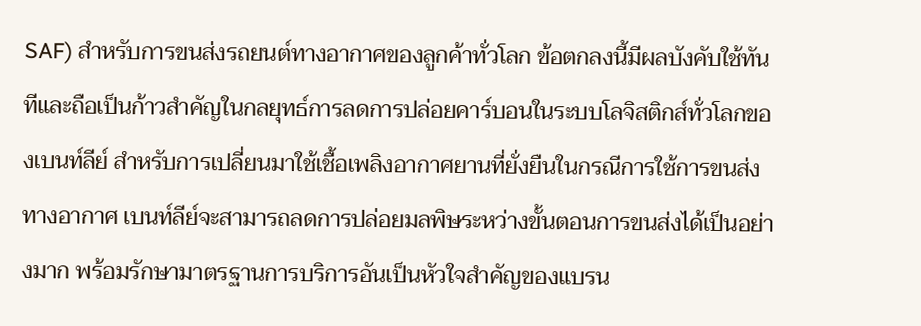SAF) สำหรับการขนส่งรถยนต์ทางอากาศของลูกค้าทั่วโลก ข้อตกลงนี้มีผลบังคับใช้ทันทีและถือเป็นก้าวสำคัญในกลยุทธ์การลดการปล่อยคาร์บอนในระบบโลจิสติกส์ทั่วโลกของเบนท์ลีย์ สำหรับการเปลี่ยนมาใช้เชื้อเพลิงอากาศยานที่ยั่งยืนในกรณีการใช้การขนส่งทางอากาศ เบนท์ลีย์จะสามารถลดการปล่อยมลพิษระหว่างขั้นตอนการขนส่งได้เป็นอย่างมาก พร้อมรักษามาตรฐานการบริการอันเป็นหัวใจสำคัญของแบรน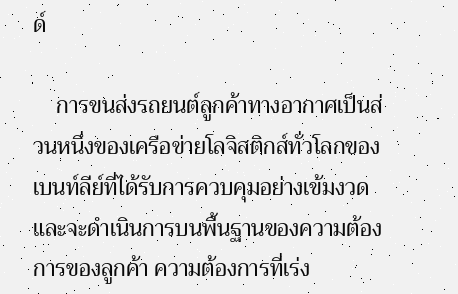ด์

    การขนส่งรถยนต์ลูกค้าทางอากาศเป็นส่วนหนึ่งของเครือข่ายโลจิสติกส์ทั่วโลกของเบนท์ลีย์ที่ได้รับการควบคุมอย่างเข้มงวด และจะดำเนินการบนพื้นฐานของความต้องการของลูกค้า ความต้องการที่เร่ง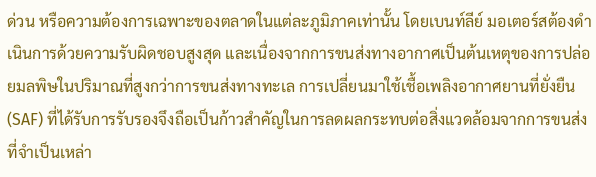ด่วน หรือความต้องการเฉพาะของตลาดในแต่ละภูมิภาคเท่านั้น โดยเบนท์ลีย์ มอเตอร์สต้องดำเนินการด้วยความรับผิดชอบสูงสุด และเนื่องจากการขนส่งทางอากาศเป็นต้นเหตุของการปล่อยมลพิษในปริมาณที่สูงกว่าการขนส่งทางทะเล การเปลี่ยนมาใช้เชื้อเพลิงอากาศยานที่ยั่งยืน (SAF) ที่ได้รับการรับรองจึงถือเป็นก้าวสำคัญในการลดผลกระทบต่อสิ่งแวดล้อมจากการขนส่งที่จำเป็นเหล่า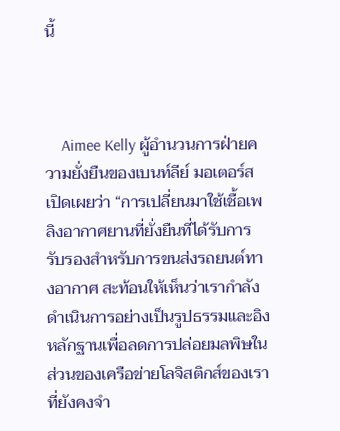นี้



    Aimee Kelly ผู้อำนวนการฝ่ายความยั่งยืนของเบนท์ลีย์ มอเตอร์ส เปิดเผยว่า “การเปลี่ยนมาใช้เชื้อเพลิงอากาศยานที่ยั่งยืนที่ได้รับการรับรองสำหรับการขนส่งรถยนต์ทางอากาศ สะท้อนให้เห็นว่าเรากำลังดำเนินการอย่างเป็นรูปธรรมและอิงหลักฐานเพื่อลดการปล่อยมลพิษในส่วนของเครือข่ายโลจิสติกส์ของเราที่ยังคงจำ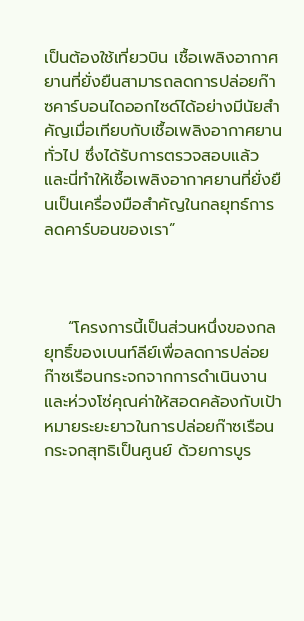เป็นต้องใช้เที่ยวบิน เชื้อเพลิงอากาศยานที่ยั่งยืนสามารถลดการปล่อยก๊าซคาร์บอนไดออกไซด์ได้อย่างมีนัยสำคัญเมื่อเทียบกับเชื้อเพลิงอากาศยานทั่วไป ซึ่งได้รับการตรวจสอบแล้ว และนี่ทำให้เชื้อเพลิงอากาศยานที่ยั่งยืนเป็นเครื่องมือสำคัญในกลยุทธ์การลดคาร์บอนของเรา”



    “โครงการนี้เป็นส่วนหนึ่งของกลยุทธิ์ของเบนท์ลีย์เพื่อลดการปล่อยก๊าซเรือนกระจกจากการดำเนินงานและห่วงโซ่คุณค่าให้สอดคล้องกับเป้าหมายระยะยาวในการปล่อยก๊าซเรือนกระจกสุทธิเป็นศูนย์ ด้วยการบูร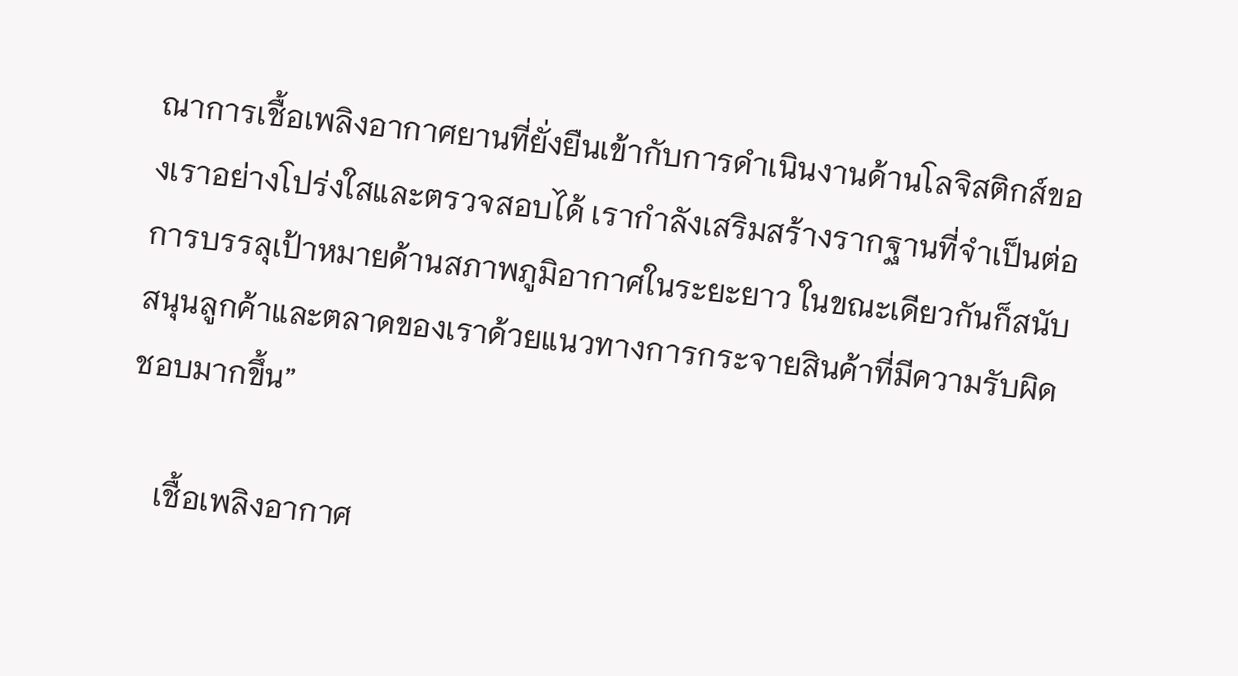ณาการเชื้อเพลิงอากาศยานที่ยั่งยืนเข้ากับการดำเนินงานด้านโลจิสติกส์ของเราอย่างโปร่งใสและตรวจสอบได้ เรากำลังเสริมสร้างรากฐานที่จำเป็นต่อการบรรลุเป้าหมายด้านสภาพภูมิอากาศในระยะยาว ในขณะเดียวกันก็สนับสนุนลูกค้าและตลาดของเราด้วยแนวทางการกระจายสินค้าที่มีความรับผิดชอบมากขึ้น”

    เชื้อเพลิงอากาศ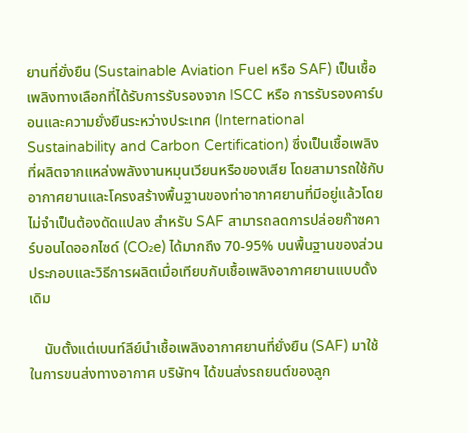ยานที่ยั่งยืน (Sustainable Aviation Fuel หรือ SAF) เป็นเชื้อเพลิงทางเลือกที่ได้รับการรับรองจาก ISCC หรือ การรับรองคาร์บอนและความยั่งยืนระหว่างประเทศ (International Sustainability and Carbon Certification) ซึ่งเป็นเชื้อเพลิงที่ผลิตจากแหล่งพลังงานหมุนเวียนหรือของเสีย โดยสามารถใช้กับอากาศยานและโครงสร้างพื้นฐานของท่าอากาศยานที่มีอยู่แล้วโดยไม่จำเป็นต้องดัดแปลง สำหรับ SAF สามารถลดการปล่อยก๊าซคาร์บอนไดออกไซด์ (CO₂e) ได้มากถึง 70-95% บนพื้นฐานของส่วนประกอบและวิธีการผลิตเมื่อเทียบกับเชื้อเพลิงอากาศยานแบบดั้งเดิม

    นับตั้งแต่เบนท์ลีย์นำเชื้อเพลิงอากาศยานที่ยั่งยืน (SAF) มาใช้ในการขนส่งทางอากาศ บริษัทฯ ได้ขนส่งรถยนต์ของลูก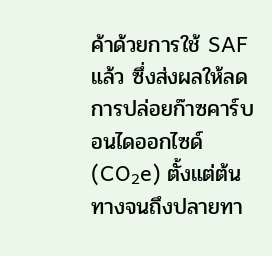ค้าด้วยการใช้ SAF แล้ว ซึ่งส่งผลให้ลดการปล่อยก๊าซคาร์บอนไดออกไซด์ (CO₂e) ตั้งแต่ต้นทางจนถึงปลายทา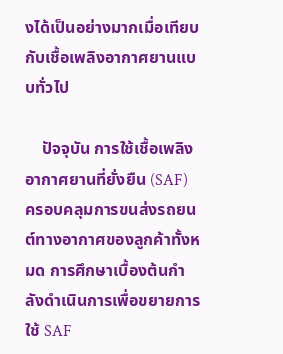งได้เป็นอย่างมากเมื่อเทียบกับเชื้อเพลิงอากาศยานแบบทั่วไป

    ปัจจุบัน การใช้เชื้อเพลิงอากาศยานที่ยั่งยืน (SAF) ครอบคลุมการขนส่งรถยนต์ทางอากาศของลูกค้าทั้งหมด การศึกษาเบื้องต้นกำลังดำเนินการเพื่อขยายการใช้ SAF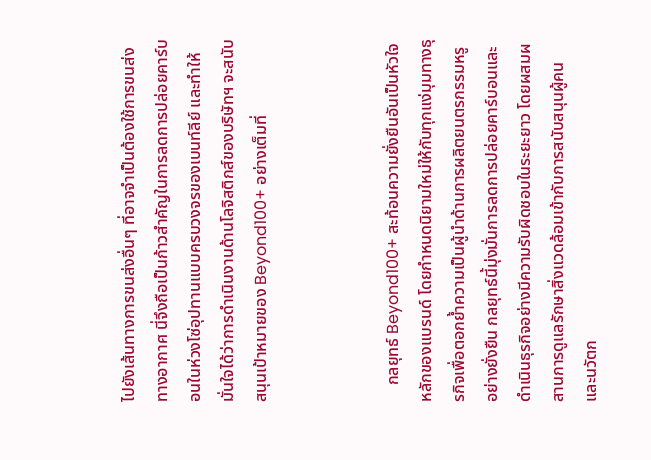ไปยังเส้นทางการขนส่งอื่นๆ ที่อาจจำเป็นต้องใช้การขนส่งทางอากาศ นี่จึงถือเป็นก้าวสำคัญในการลดการปล่อยคาร์บอนในห่วงโซ่อุปทานแบบครบวงจรของเบนท์ลีย์ และทำให้มั่นใจได้ว่าการดำเนินงานด้านโลจิสติกส์ของบริษัทฯ จะสนับสนุนเป้าหมายของ Beyond100+ อย่างเต็มที่



    กลยุทธ์ Beyond100+ สะท้อนความยั่งยืนอันเป็นหัวใจหลักของแบรนด์ โดยกำหนดนิยามใหม่ให้กับทุกแง่มุมทางธุรกิจเพื่อตอกย้ำความเป็นผู้นำด้านการผลิตยนตรกรรมหรูอย่างยั่งยืน กลยุทธ์นี้มุ่งมั่นการลดการปล่อยคาร์บอนและดำเนินธุรกิจอย่างมีความรับผิดชอบในระยะยาว โดยผสมผสานการดูแลรักษาสิ่งแวดล้อมเข้ากับการสนับสนุนผู้คนและนวัตก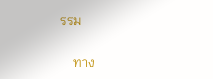รรม


    ทาง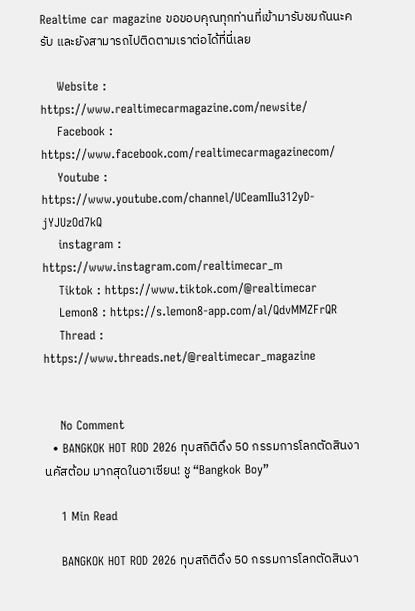Realtime car magazine ขอขอบคุณทุกท่านที่เข้ามารับชมกันนะครับ และยังสามารถไปติดตามเราต่อได้ที่นี่เลย

    Website : https://www.realtimecarmagazine.com/newsite/
    Facebook : https://www.facebook.com/realtimecarmagazinecom/
    Youtube : https://www.youtube.com/channel/UCeamIIu312yD-jYJUzOd7kQ
    instagram : https://www.instagram.com/realtimecar_m
    Tiktok : https://www.tiktok.com/@realtimecar
    Lemon8 : https://s.lemon8-app.com/al/QdvMMZFrQR
    Thread : https://www.threads.net/@realtimecar_magazine


    No Comment
  • BANGKOK HOT ROD 2026 ทุบสถิติดึง 50 กรรมการโลกตัดสินงานคัสต้อม มากสุดในอาเซียน! ชู “Bangkok Boy”

    1 Min Read

    BANGKOK HOT ROD 2026 ทุบสถิติดึง 50 กรรมการโลกตัดสินงา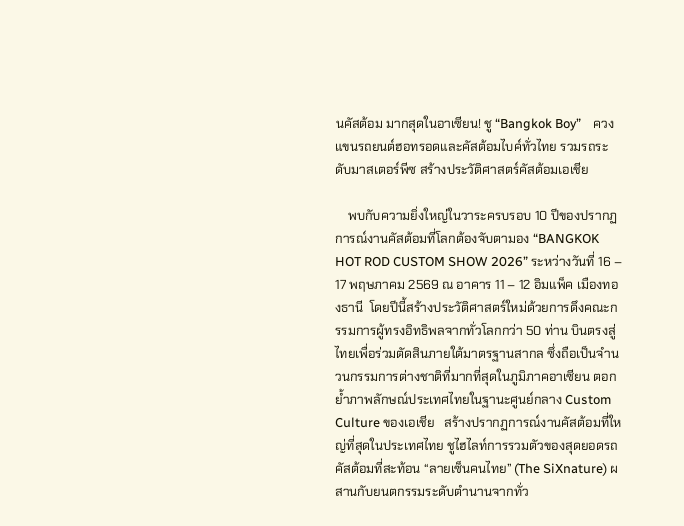นคัสต้อม มากสุดในอาเซียน! ชู “Bangkok Boy”    ควงแขนรถยนต์ฮอทรอดและคัสต้อมไบค์ทั่วไทย รวมรถระดับมาสเตอร์พีซ สร้างประวัติศาสตร์คัสต้อมเอเชีย

    พบกับความยิ่งใหญ่ในวาระครบรอบ 10 ปีของปรากฏการณ์งานคัสต้อมที่โลกต้องจับตามอง “BANGKOK HOT ROD CUSTOM SHOW 2026” ระหว่างวันที่ 16 – 17 พฤษภาคม 2569 ณ อาคาร 11 – 12 อิมแพ็ค เมืองทองธานี  โดยปีนี้สร้างประวัติศาสตร์ใหม่ด้วยการดึงคณะกรรมการผู้ทรงอิทธิพลจากทั่วโลกกว่า 50 ท่าน บินตรงสู่ไทยเพื่อร่วมตัดสินภายใต้มาตรฐานสากล ซึ่งถือเป็นจำนวนกรรมการต่างชาติที่มากที่สุดในภูมิภาคอาเซียน ตอกย้ำภาพลักษณ์ประเทศไทยในฐานะศูนย์กลาง Custom Culture ของเอเชีย   สร้างปรากฏการณ์งานคัสต้อมที่ใหญ่ที่สุดในประเทศไทย ชูไฮไลท์การรวมตัวของสุดยอดรถคัสต้อมที่สะท้อน “ลายเซ็นคนไทย” (The SiXnature) ผสานกับยนตกรรมระดับตำนานจากทั่ว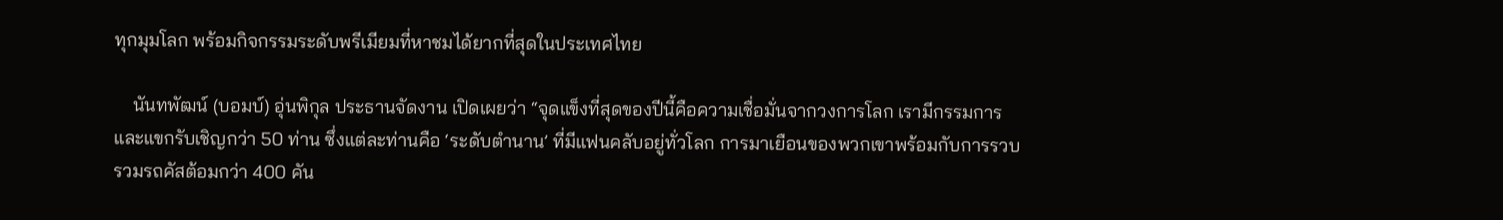ทุกมุมโลก พร้อมกิจกรรมระดับพรีเมียมที่หาชมได้ยากที่สุดในประเทศไทย

    นันทพัฒน์ (บอมบ์) อุ่นพิกุล ประธานจัดงาน เปิดเผยว่า “จุดแข็งที่สุดของปีนี้คือความเชื่อมั่นจากวงการโลก เรามีกรรมการและแขกรับเชิญกว่า 50 ท่าน ซึ่งแต่ละท่านคือ ‘ระดับตำนาน’ ที่มีแฟนคลับอยู่ทั่วโลก การมาเยือนของพวกเขาพร้อมกับการรวบรวมรถคัสต้อมกว่า 400 คัน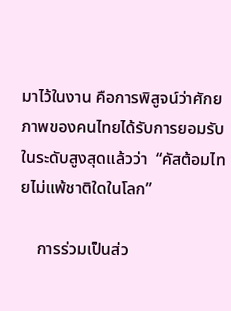มาไว้ในงาน คือการพิสูจน์ว่าศักยภาพของคนไทยได้รับการยอมรับในระดับสูงสุดแล้วว่า  “คัสต้อมไทยไม่แพ้ชาติใดในโลก”

    การร่วมเป็นส่ว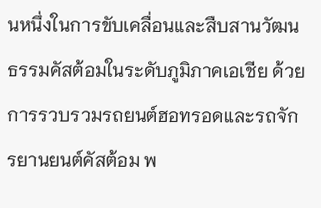นหนึ่งในการขับเคลื่อนและสืบสานวัฒนธรรมคัสต้อมในระดับภูมิภาคเอเชีย ด้วยการรวบรวมรถยนต์ฮอทรอดและรถจักรยานยนต์คัสต้อม พ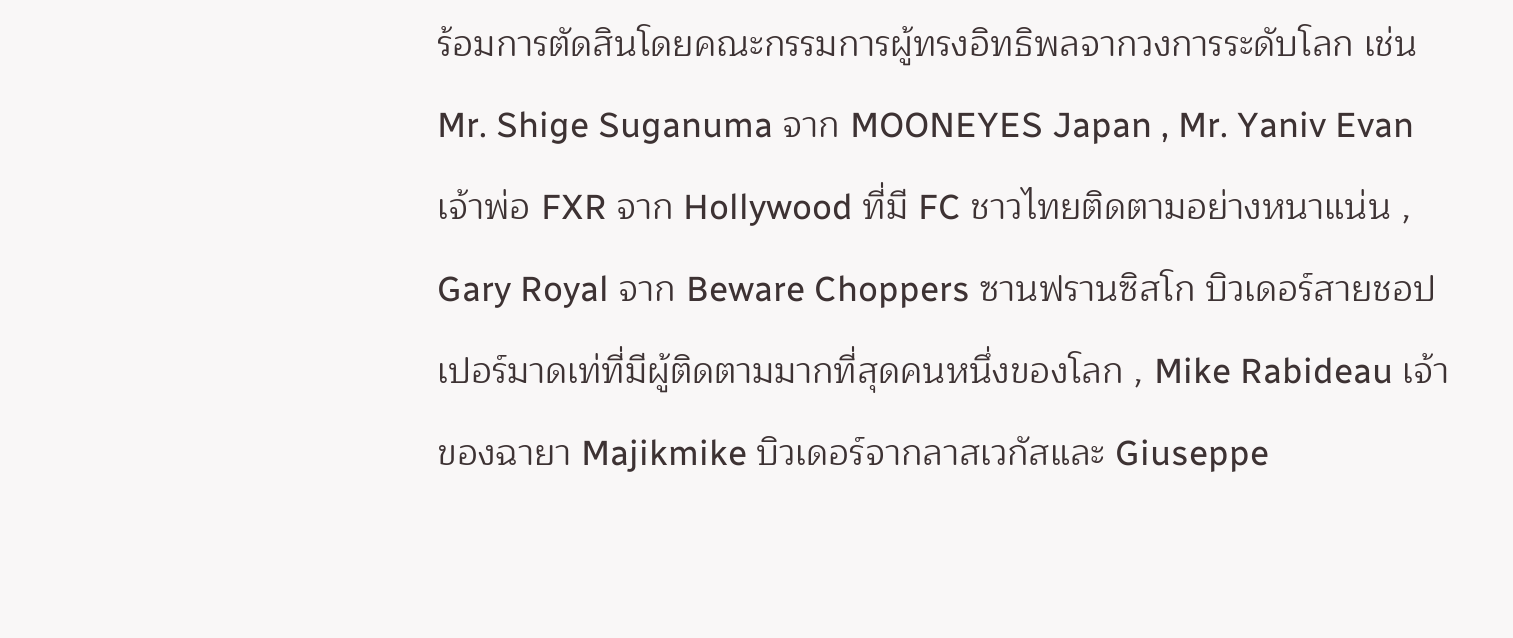ร้อมการตัดสินโดยคณะกรรมการผู้ทรงอิทธิพลจากวงการระดับโลก เช่น Mr. Shige Suganuma จาก MOONEYES Japan , Mr. Yaniv Evan เจ้าพ่อ FXR จาก Hollywood ที่มี FC ชาวไทยติดตามอย่างหนาแน่น , Gary Royal จาก Beware Choppers ซานฟรานซิสโก บิวเดอร์สายชอปเปอร์มาดเท่ที่มีผู้ติดตามมากที่สุดคนหนึ่งของโลก , Mike Rabideau เจ้าของฉายา Majikmike บิวเดอร์จากลาสเวกัสและ Giuseppe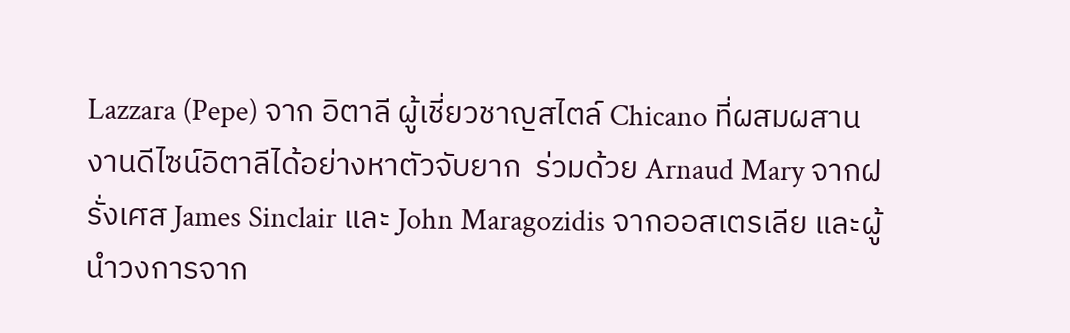Lazzara (Pepe) จาก อิตาลี ผู้เชี่ยวชาญสไตล์ Chicano ที่ผสมผสานงานดีไซน์อิตาลีได้อย่างหาตัวจับยาก  ร่วมด้วย Arnaud Mary จากฝรั่งเศส James Sinclair และ John Maragozidis จากออสเตรเลีย และผู้นำวงการจาก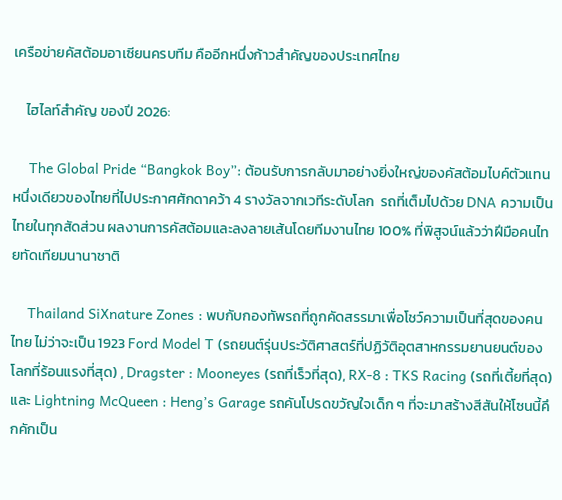เครือข่ายคัสต้อมอาเซียนครบทีม คืออีกหนึ่งก้าวสำคัญของประเทศไทย

    ไฮไลท์สำคัญ ของปี 2026:

    The Global Pride “Bangkok Boy”: ต้อนรับการกลับมาอย่างยิ่งใหญ่ของคัสต้อมไบค์ตัวแทนหนึ่งเดียวของไทยที่ไปประกาศศักดาคว้า 4 รางวัลจากเวทีระดับโลก  รถที่เต็มไปด้วย DNA ความเป็นไทยในทุกสัดส่วน ผลงานการคัสต้อมและลงลายเส้นโดยทีมงานไทย 100% ที่พิสูจน์แล้วว่าฝีมือคนไทยทัดเทียมนานาชาติ

    Thailand SiXnature Zones : พบกับกองทัพรถที่ถูกคัดสรรมาเพื่อโชว์ความเป็นที่สุดของคนไทย ไม่ว่าจะเป็น 1923 Ford Model T (รถยนต์รุ่นประวัติศาสตร์ที่ปฏิวัติอุตสาหกรรมยานยนต์ของโลกที่ร้อนแรงที่สุด) , Dragster : Mooneyes (รถที่เร็วที่สุด), RX-8 : TKS Racing (รถที่เตี้ยที่สุด) และ Lightning McQueen : Heng’s Garage รถคันโปรดขวัญใจเด็ก ๆ ที่จะมาสร้างสีสันให้โซนนี้คึกคักเป็น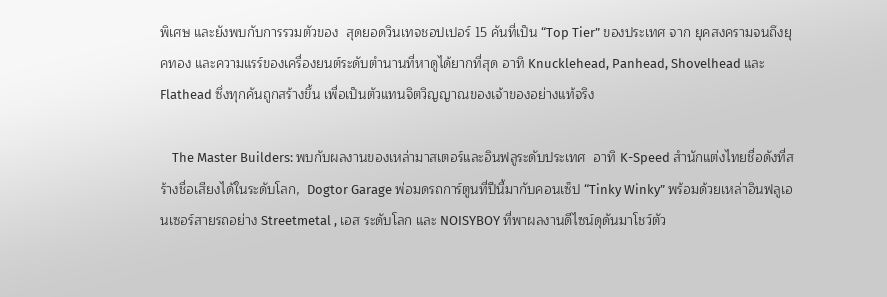พิเศษ และยังพบกับการรวมตัวของ  สุดยอดวินเทจชอปเปอร์ 15 คันที่เป็น “Top Tier” ของประเทศ จาก ยุคสงครามจนถึงยุคทอง และความแรร์ของเครื่องยนต์ระดับตำนานที่หาดูได้ยากที่สุด อาทิ Knucklehead, Panhead, Shovelhead และ Flathead ซึ่งทุกคันถูกสร้างขึ้น เพื่อเป็นตัวแทนจิตวิญญาณของเจ้าของอย่างแท้จริง

    The Master Builders: พบกับผลงานของเหล่ามาสเตอร์และอินฟลูระดับประเทศ  อาทิ K-Speed สำนักแต่งไทยชื่อดังที่สร้างชื่อเสียงได้ในระดับโลก,  Dogtor Garage พ่อมดรถการ์ตูนที่ปีนี้มากับคอนเซ็ป “Tinky Winky” พร้อมด้วยเหล่าอินฟลูเอนเซอร์สายรถอย่าง Streetmetal , เอส ระดับโลก และ NOISYBOY ที่พาผลงานดีไซน์ดุดันมาโชว์ตัว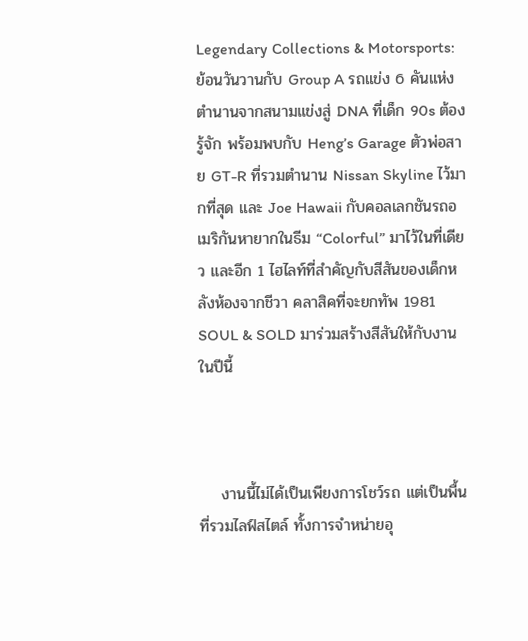Legendary Collections & Motorsports: ย้อนวันวานกับ Group A รถแข่ง 6 คันแห่งตำนานจากสนามแข่งสู่ DNA ที่เด็ก 90s ต้องรู้จัก พร้อมพบกับ Heng’s Garage ตัวพ่อสาย GT-R ที่รวมตำนาน Nissan Skyline ไว้มากที่สุด และ Joe Hawaii กับคอลเลกชันรถอเมริกันหายากในธีม “Colorful” มาไว้ในที่เดียว และอีก 1 ไฮไลท์ที่สำคัญกับสีสันของเด็กหลังห้องจากชีวา คลาสิคที่จะยกทัพ 1981 SOUL & SOLD มาร่วมสร้างสีสันให้กับงานในปีนี้



    งานนี้ไม่ได้เป็นเพียงการโชว์รถ แต่เป็นพื้นที่รวมไลฟ์สไตล์ ทั้งการจำหน่ายอุ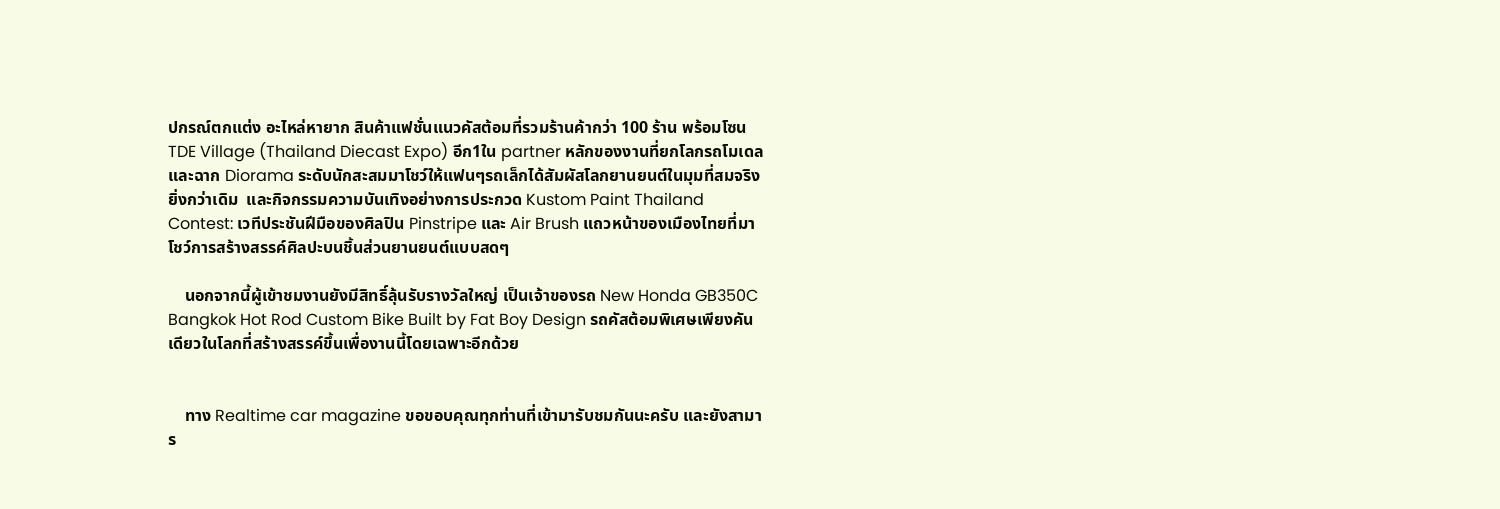ปกรณ์ตกแต่ง อะไหล่หายาก สินค้าแฟชั่นแนวคัสต้อมที่รวมร้านค้ากว่า 100 ร้าน พร้อมโซน TDE Village (Thailand Diecast Expo) อีก1ใน partner หลักของงานที่ยกโลกรถโมเดลและฉาก Diorama ระดับนักสะสมมาโชว์ให้แฟนๆรถเล็กได้สัมผัสโลกยานยนต์ในมุมที่สมจริงยิ่งกว่าเดิม  และกิจกรรมความบันเทิงอย่างการประกวด Kustom Paint Thailand Contest: เวทีประชันฝีมือของศิลปิน Pinstripe และ Air Brush แถวหน้าของเมืองไทยที่มาโชว์การสร้างสรรค์ศิลปะบนชิ้นส่วนยานยนต์แบบสดๆ

    นอกจากนี้ผู้เข้าชมงานยังมีสิทธิ์ลุ้นรับรางวัลใหญ่ เป็นเจ้าของรถ New Honda GB350C Bangkok Hot Rod Custom Bike Built by Fat Boy Design รถคัสต้อมพิเศษเพียงคันเดียวในโลกที่สร้างสรรค์ขึ้นเพื่องานนี้โดยเฉพาะอีกด้วย


    ทาง Realtime car magazine ขอขอบคุณทุกท่านที่เข้ามารับชมกันนะครับ และยังสามาร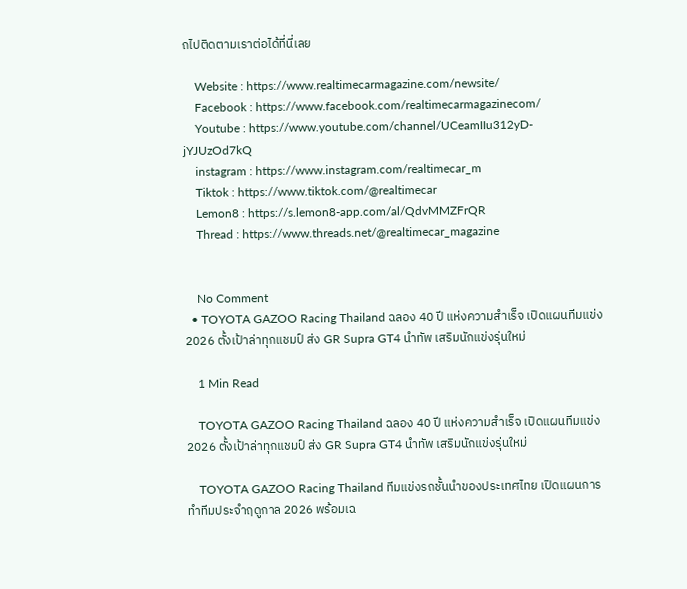ถไปติดตามเราต่อได้ที่นี่เลย

    Website : https://www.realtimecarmagazine.com/newsite/
    Facebook : https://www.facebook.com/realtimecarmagazinecom/
    Youtube : https://www.youtube.com/channel/UCeamIIu312yD-jYJUzOd7kQ
    instagram : https://www.instagram.com/realtimecar_m
    Tiktok : https://www.tiktok.com/@realtimecar
    Lemon8 : https://s.lemon8-app.com/al/QdvMMZFrQR
    Thread : https://www.threads.net/@realtimecar_magazine


    No Comment
  • TOYOTA GAZOO Racing Thailand ฉลอง 40 ปี แห่งความสำเร็จ เปิดแผนทีมแข่ง 2026 ตั้งเป้าล่าทุกแชมป์ ส่ง GR Supra GT4 นำทัพ เสริมนักแข่งรุ่นใหม่

    1 Min Read

    TOYOTA GAZOO Racing Thailand ฉลอง 40 ปี แห่งความสำเร็จ เปิดแผนทีมแข่ง 2026 ตั้งเป้าล่าทุกแชมป์ ส่ง GR Supra GT4 นำทัพ เสริมนักแข่งรุ่นใหม่

    TOYOTA GAZOO Racing Thailand ทีมแข่งรถชั้นนำของประเทศไทย เปิดแผนการทำทีมประจำฤดูกาล 2026 พร้อมเฉ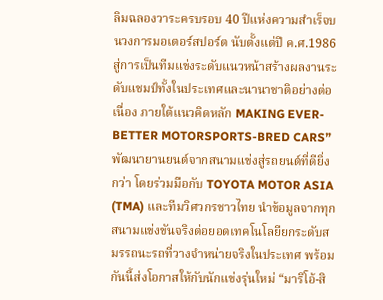ลิมฉลองวาระครบรอบ 40 ปีแห่งความสำเร็จบนวงการมอเตอร์สปอร์ต นับตั้งแต่ปี ค.ศ.1986 สู่การเป็นทีมแข่งระดับแนวหน้าสร้างผลงานระดับแชมป์ทั้งในประเทศและนานาชาติอย่างต่อเนื่อง ภายใต้แนวคิดหลัก MAKING EVER-BETTER MOTORSPORTS-BRED CARS” พัฒนายานยนต์จากสนามแข่งสู่รถยนต์ที่ดียิ่งกว่า โดยร่วมมือกับ TOYOTA MOTOR ASIA (TMA) และทีมวิศวกรชาวไทย นำข้อมูลจากทุกสนามแข่งขันจริงต่อยอดเทคโนโลยียกระดับสมรรถนะรถที่วางจำหน่ายจริงในประเทศ พร้อมกันนี้ส่งโอกาสให้กับนักแข่งรุ่นใหม่ “มาริโอ้-สิ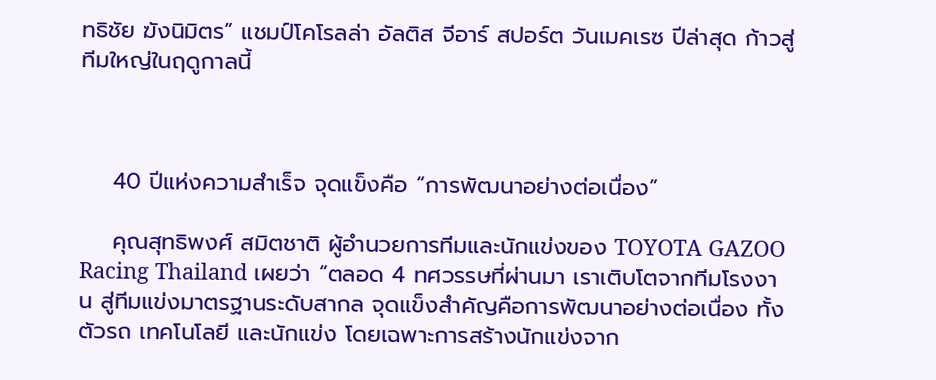ทธิชัย ฆังนิมิตร” แชมป์โคโรลล่า อัลติส จีอาร์ สปอร์ต วันเมคเรซ ปีล่าสุด ก้าวสู่ทีมใหญ่ในฤดูกาลนี้



    40 ปีแห่งความสำเร็จ จุดแข็งคือ “การพัฒนาอย่างต่อเนื่อง”

    คุณสุทธิพงศ์ สมิตชาติ ผู้อำนวยการทีมและนักแข่งของ TOYOTA GAZOO Racing Thailand เผยว่า “ตลอด 4 ทศวรรษที่ผ่านมา เราเติบโตจากทีมโรงงาน สู่ทีมแข่งมาตรฐานระดับสากล จุดแข็งสำคัญคือการพัฒนาอย่างต่อเนื่อง ทั้งตัวรถ เทคโนโลยี และนักแข่ง โดยเฉพาะการสร้างนักแข่งจาก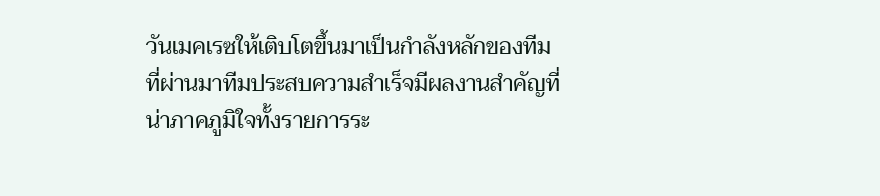วันเมคเรซให้เติบโตขึ้นมาเป็นกำลังหลักของทีม ที่ผ่านมาทีมประสบความสำเร็จมีผลงานสำคัญที่น่าภาคภูมิใจทั้งรายการระ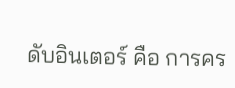ดับอินเตอร์ คือ การคร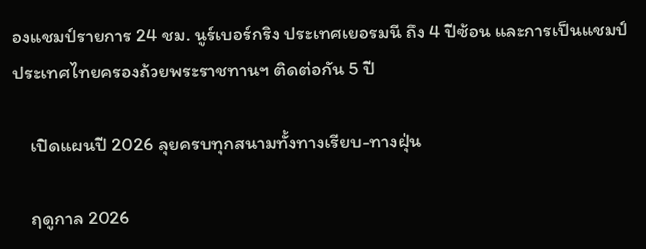องแชมป์รายการ 24 ชม. นูร์เบอร์กริง ประเทศเยอรมนี ถึง 4 ปีซ้อน และการเป็นแชมป์ประเทศไทยครองถ้วยพระราชทานฯ ติดต่อกัน 5 ปี

    เปิดแผนปี 2026 ลุยครบทุกสนามทั้งทางเรียบ-ทางฝุ่น

    ฤดูกาล 2026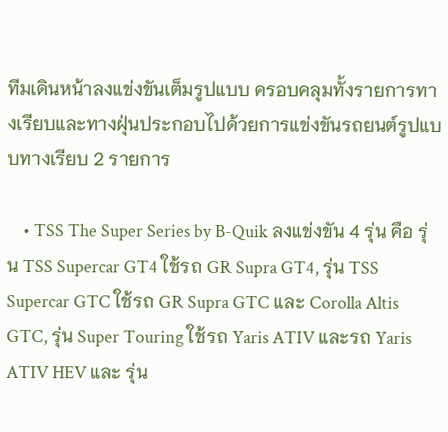ทีมเดินหน้าลงแข่งขันเต็มรูปแบบ ครอบคลุมทั้งรายการทางเรียบและทางฝุ่นประกอบไปด้วยการแข่งขันรถยนต์รูปแบบทางเรียบ 2 รายการ

    • TSS The Super Series by B-Quik ลงแข่งขัน 4 รุ่น คือ รุ่น TSS Supercar GT4 ใช้รถ GR Supra GT4, รุ่น TSS Supercar GTC ใช้รถ GR Supra GTC และ Corolla Altis GTC, รุ่น Super Touring ใช้รถ Yaris ATIV และรถ Yaris ATIV HEV และ รุ่น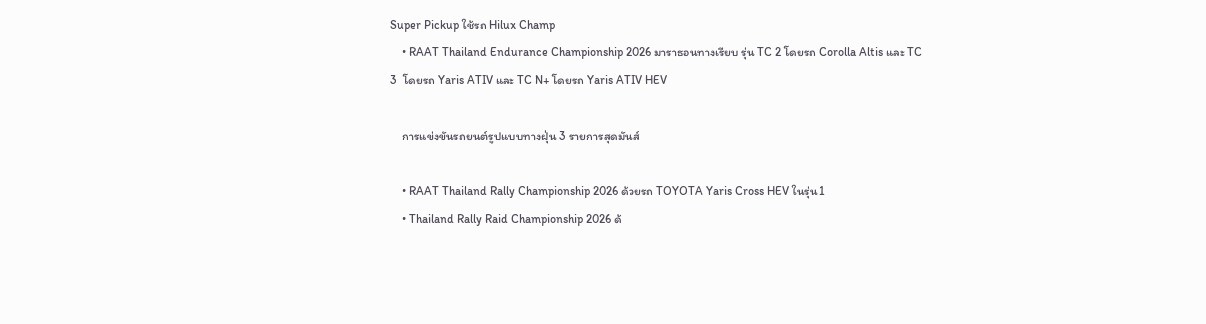Super Pickup ใช้รถ Hilux Champ
    • RAAT Thailand Endurance Championship 2026 มาราธอนทางเรียบ รุ่น TC 2 โดยรถ Corolla Altis และ TC 3  โดยรถ Yaris ATIV และ TC N+ โดยรถ Yaris ATIV HEV

    การแข่งขันรถยนต์รูปแบบทางฝุ่น 3 รายการสุดมันส์

    • RAAT Thailand Rally Championship 2026 ด้วยรถ TOYOTA Yaris Cross HEV ในรุ่น1
    • Thailand Rally Raid Championship 2026 ด้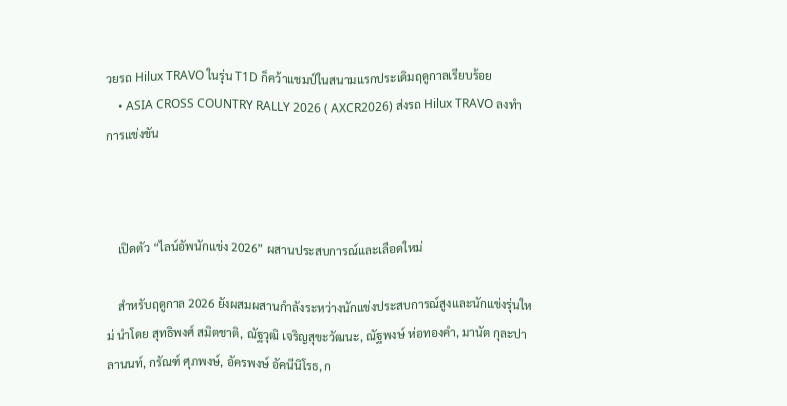วยรถ Hilux TRAVO ในรุ่น T1D ก็คว้าแชมป์ในสนามแรกประเดิมฤดูกาลเรียบร้อย
    • ASIA CROSS COUNTRY RALLY 2026 ( AXCR2026) ส่งรถ Hilux TRAVO ลงทำการแข่งขัน



    เปิดตัว “ไลน์อัพนักแข่ง 2026” ผสานประสบการณ์และเลือดใหม่

    สำหรับฤดูกาล 2026 ยังผสมผสานกำลังระหว่างนักแข่งประสบการณ์สูงและนักแข่งรุ่นใหม่ นำโดย สุทธิพงศ์ สมิตชาติ, ณัฐวุฒิ เจริญสุขะวัฒนะ, ณัฐพงษ์ ห่อทองคำ, มานัต กุละปาลานนท์, กรัณฑ์ ศุภพงษ์, อัครพงษ์ อัคนีนิโรธ, ก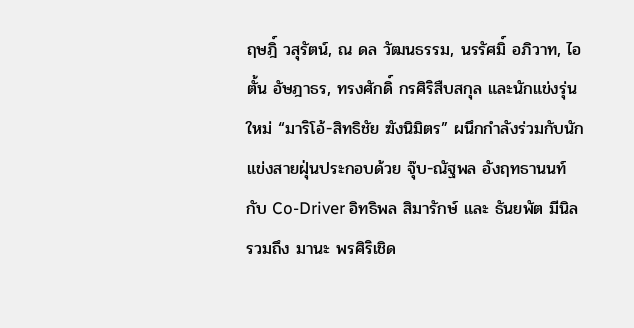ฤษฎิ์ วสุรัตน์, ณ ดล วัฒนธรรม, นรรัศมิ์ อภิวาท, ไอตั้น อัษฎาธร, ทรงศักดิ์ กรศิริสืบสกุล และนักแข่งรุ่นใหม่ “มาริโอ้-สิทธิชัย ฆังนิมิตร” ผนึกกำลังร่วมกับนักแข่งสายฝุ่นประกอบด้วย จุ๊บ-ณัฐพล อังฤทธานนท์ กับ Co-Driver อิทธิพล สิมารักษ์ และ ธันยพัต มีนิล รวมถึง มานะ พรศิริเชิด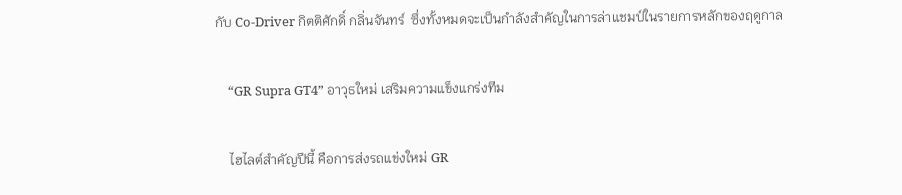กับ Co-Driver กิตติศักดิ์ กลิ่นจันทร์  ซึ่งทั้งหมดจะเป็นกำลังสำคัญในการล่าแชมป์ในรายการหลักของฤดูกาล

    “GR Supra GT4” อาวุธใหม่ เสริมความแข็งแกร่งทีม

    ไฮไลต์สำคัญปีนี้ คือการส่งรถแข่งใหม่ GR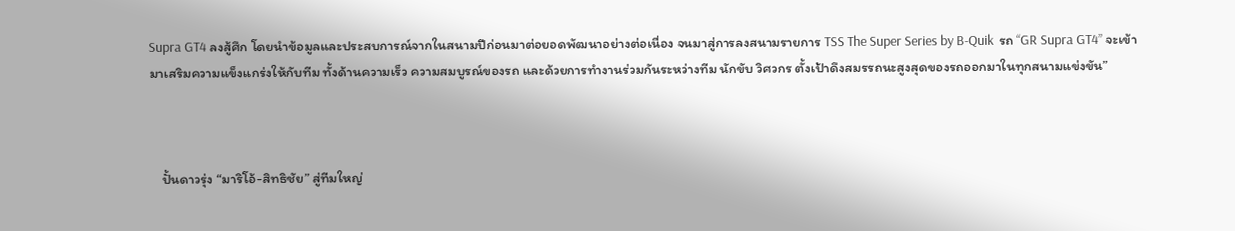Supra GT4 ลงสู้ศึก โดยนำข้อมูลและประสบการณ์จากในสนามปีก่อนมาต่อยอดพัฒนาอย่างต่อเนื่อง จนมาสู่การลงสนามรายการ TSS The Super Series by B-Quik  รถ “GR Supra GT4” จะเข้ามาเสริมความแข็งแกร่งให้กับทีม ทั้งด้านความเร็ว ความสมบูรณ์ของรถ และด้วยการทำงานร่วมกันระหว่างทีม นักขับ วิศวกร ตั้งเป้าดึงสมรรถนะสูงสุดของรถออกมาในทุกสนามแข่งขัน”



    ปั้นดาวรุ่ง “มาริโอ้-สิทธิชัย” สู่ทีมใหญ่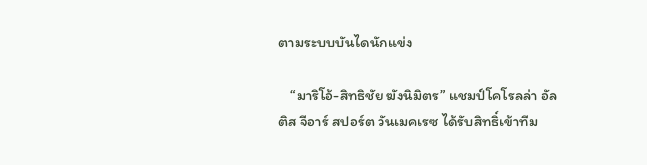ตามระบบบันไดนักแข่ง

    “มาริโอ้-สิทธิชัย ฆังนิมิตร” แชมป์โคโรลล่า อัลติส จีอาร์ สปอร์ต วันเมคเรซ ได้รับสิทธิ์เข้าทีม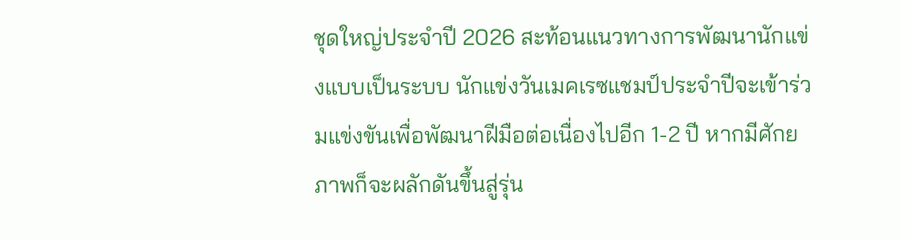ชุดใหญ่ประจำปี 2026 สะท้อนแนวทางการพัฒนานักแข่งแบบเป็นระบบ นักแข่งวันเมคเรซแชมป์ประจำปีจะเข้าร่วมแข่งขันเพื่อพัฒนาฝีมือต่อเนื่องไปอีก 1-2 ปี หากมีศักยภาพก็จะผลักดันขึ้นสู่รุ่น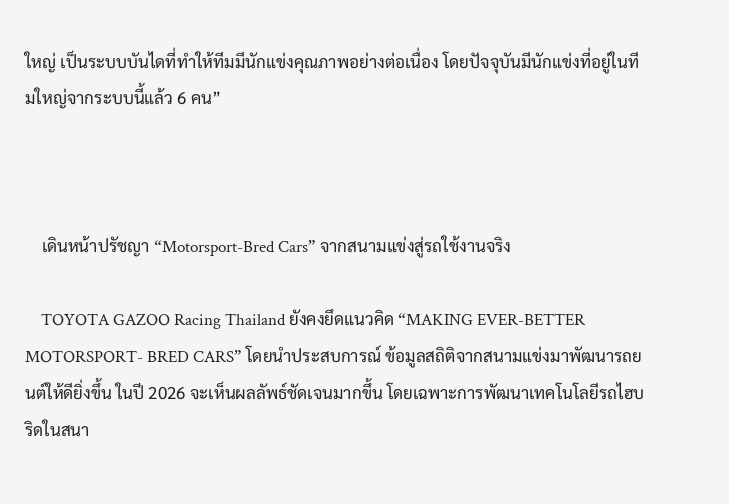ใหญ่ เป็นระบบบันไดที่ทำให้ทีมมีนักแข่งคุณภาพอย่างต่อเนื่อง โดยปัจจุบันมีนักแข่งที่อยู่ในทีมใหญ่จากระบบนี้แล้ว 6 คน”



    เดินหน้าปรัชญา “Motorsport-Bred Cars” จากสนามแข่งสู่รถใช้งานจริง

    TOYOTA GAZOO Racing Thailand ยังคงยึดแนวคิด “MAKING EVER-BETTER MOTORSPORT- BRED CARS” โดยนำประสบการณ์ ข้อมูลสถิติจากสนามแข่งมาพัฒนารถยนต์ให้ดียิ่งขึ้น ในปี 2026 จะเห็นผลลัพธ์ชัดเจนมากขึ้น โดยเฉพาะการพัฒนาเทคโนโลยีรถไฮบริดในสนา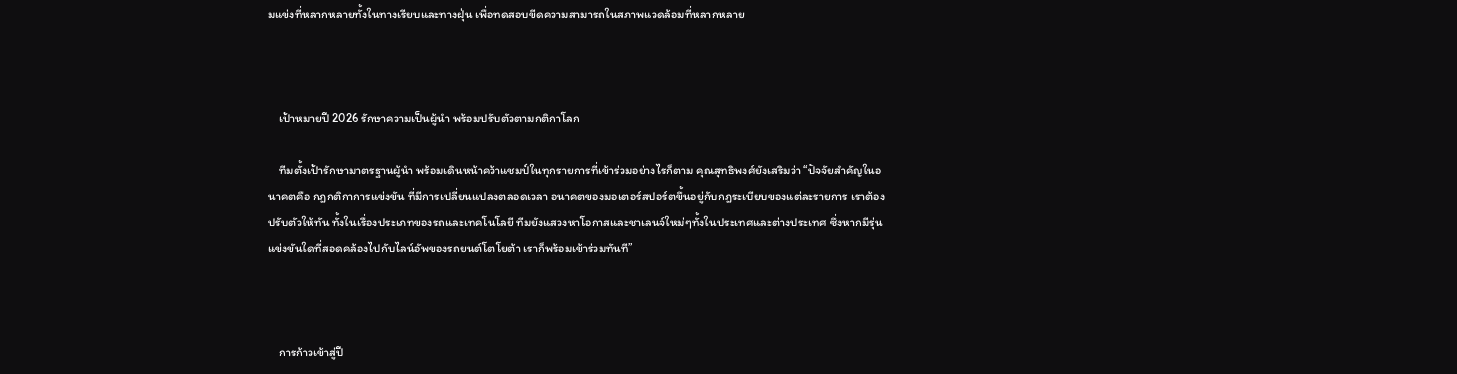มแข่งที่หลากหลายทั้งในทางเรียบและทางฝุ่น เพื่อทดสอบขีดความสามารถในสภาพแวดล้อมที่หลากหลาย



    เป้าหมายปี 2026 รักษาความเป็นผู้นำ พร้อมปรับตัวตามกติกาโลก

    ทีมตั้งเป้ารักษามาตรฐานผู้นำ พร้อมเดินหน้าคว้าแชมป์ในทุกรายการที่เข้าร่วมอย่างไรก็ตาม คุณสุทธิพงศ์ยังเสริมว่า “ปัจจัยสำคัญในอนาคตคือ กฎกติกาการแข่งขัน ที่มีการเปลี่ยนแปลงตลอดเวลา อนาคตของมอเตอร์สปอร์ตขึ้นอยู่กับกฎระเบียบของแต่ละรายการ เราต้องปรับตัวให้ทัน ทั้งในเรื่องประเภทของรถและเทคโนโลยี ทีมยังแสวงหาโอกาสและชาเลนจ์ใหม่ๆทั้งในประเทศและต่างประเทศ ซึ่งหากมีรุ่นแข่งขันใดที่สอดคล้องไปกับไลน์อัพของรถยนต์โตโยต้า เราก็พร้อมเข้าร่วมทันที”



    การก้าวเข้าสู่ปี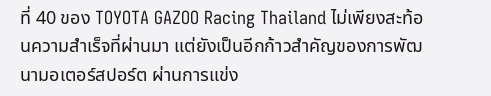ที่ 40 ของ TOYOTA GAZOO Racing Thailand ไม่เพียงสะท้อนความสำเร็จที่ผ่านมา แต่ยังเป็นอีกก้าวสำคัญของการพัฒนามอเตอร์สปอร์ต ผ่านการแข่ง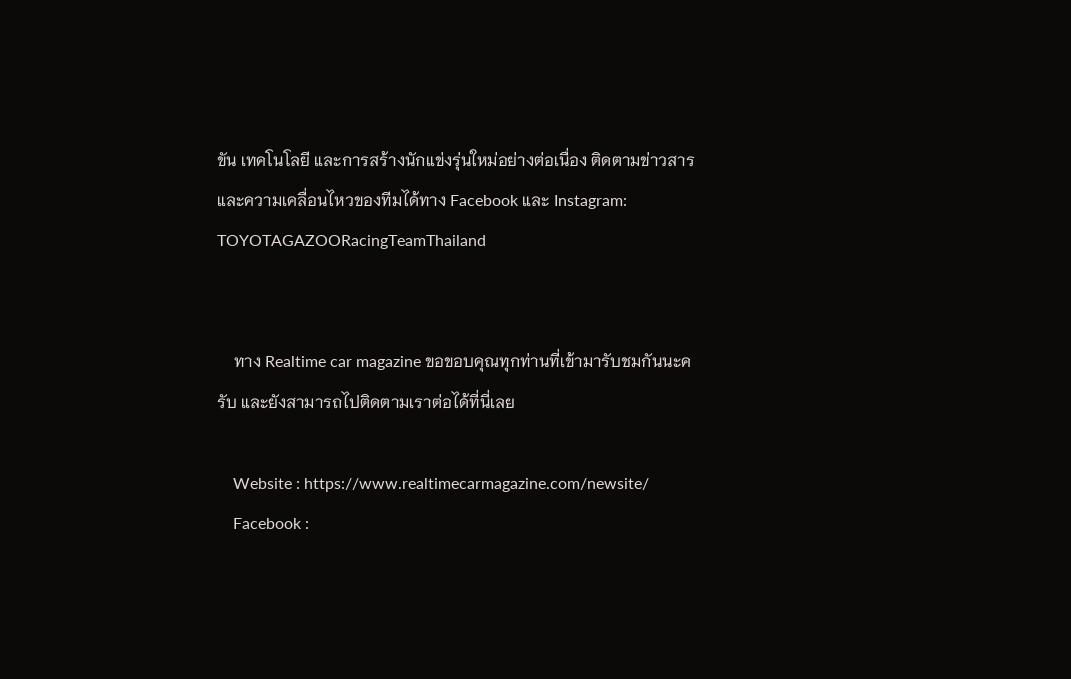ขัน เทคโนโลยี และการสร้างนักแข่งรุ่นใหม่อย่างต่อเนื่อง ติดตามข่าวสารและความเคลื่อนไหวของทีมได้ทาง Facebook และ Instagram: TOYOTAGAZOORacingTeamThailand


    ทาง Realtime car magazine ขอขอบคุณทุกท่านที่เข้ามารับชมกันนะครับ และยังสามารถไปติดตามเราต่อได้ที่นี่เลย

    Website : https://www.realtimecarmagazine.com/newsite/
    Facebook :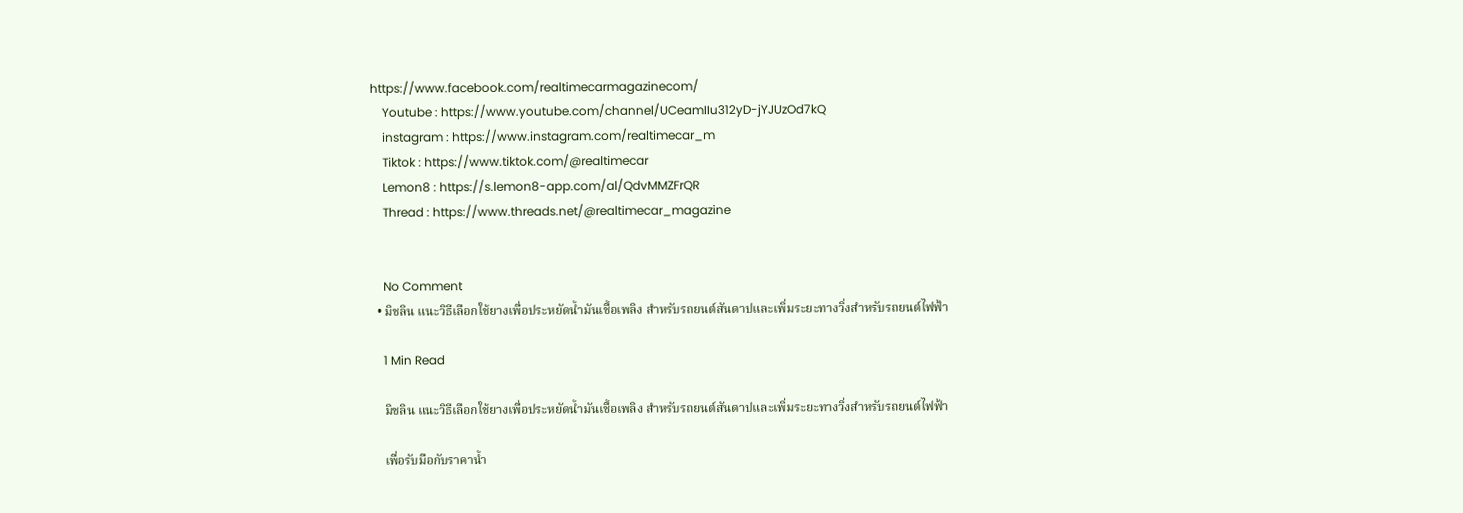https://www.facebook.com/realtimecarmagazinecom/
    Youtube : https://www.youtube.com/channel/UCeamIIu312yD-jYJUzOd7kQ
    instagram : https://www.instagram.com/realtimecar_m
    Tiktok : https://www.tiktok.com/@realtimecar
    Lemon8 : https://s.lemon8-app.com/al/QdvMMZFrQR
    Thread : https://www.threads.net/@realtimecar_magazine


    No Comment
  • มิชลิน แนะวิธีเลือกใช้ยางเพื่อประหยัดน้ำมันเชื้อเพลิง สำหรับรถยนต์สันดาปและเพิ่มระยะทางวิ่งสำหรับรถยนต์ไฟฟ้า

    1 Min Read

    มิชลิน แนะวิธีเลือกใช้ยางเพื่อประหยัดน้ำมันเชื้อเพลิง สำหรับรถยนต์สันดาปและเพิ่มระยะทางวิ่งสำหรับรถยนต์ไฟฟ้า

    เพื่อรับมือกับราคาน้ำ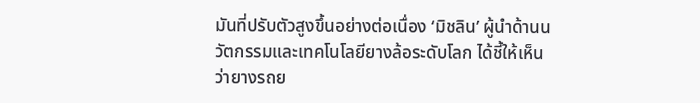มันที่ปรับตัวสูงขึ้นอย่างต่อเนื่อง ‘มิชลิน’ ผู้นำด้านนวัตกรรมและเทคโนโลยียางล้อระดับโลก ได้ชี้ให้เห็นว่ายางรถย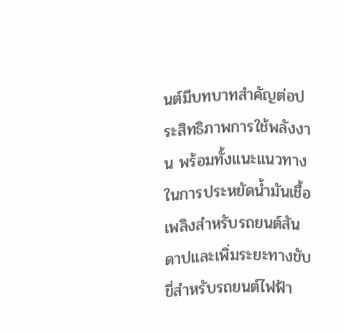นต์มีบทบาทสำคัญต่อประสิทธิภาพการใช้พลังงาน พร้อมทั้งแนะแนวทางในการประหยัดน้ำมันเชื้อเพลิงสำหรับรถยนต์สันดาปและเพิ่มระยะทางขับขี่สำหรับรถยนต์ไฟฟ้า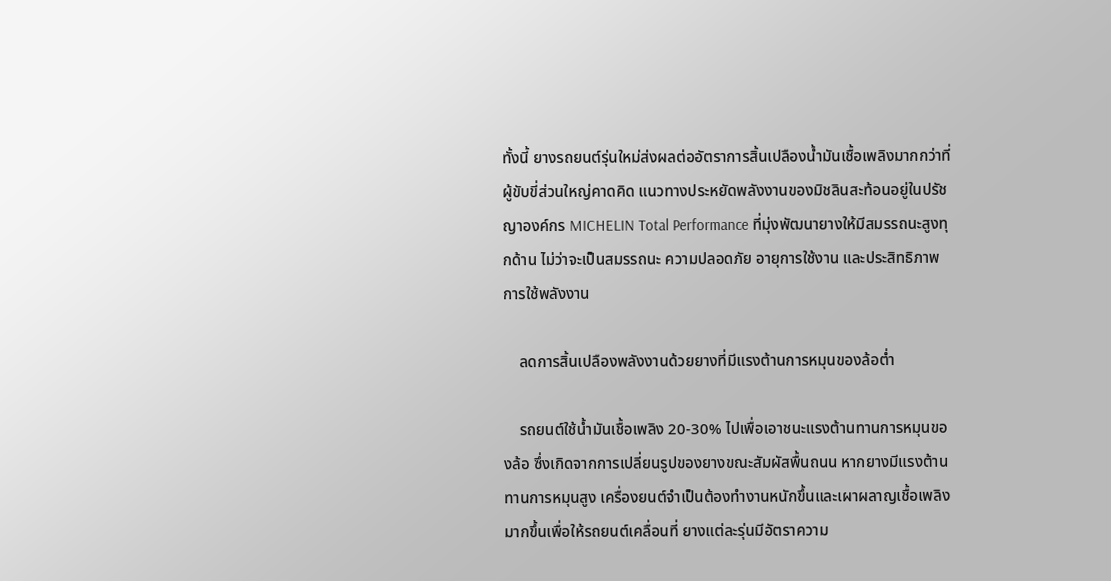ทั้งนี้ ยางรถยนต์รุ่นใหม่ส่งผลต่ออัตราการสิ้นเปลืองน้ำมันเชื้อเพลิงมากกว่าที่ผู้ขับขี่ส่วนใหญ่คาดคิด แนวทางประหยัดพลังงานของมิชลินสะท้อนอยู่ในปรัชญาองค์กร MICHELIN Total Performance ที่มุ่งพัฒนายางให้มีสมรรถนะสูงทุกด้าน ไม่ว่าจะเป็นสมรรถนะ ความปลอดภัย อายุการใช้งาน และประสิทธิภาพการใช้พลังงาน

    ลดการสิ้นเปลืองพลังงานด้วยยางที่มีแรงต้านการหมุนของล้อต่ำ

    รถยนต์ใช้น้ำมันเชื้อเพลิง 20-30% ไปเพื่อเอาชนะแรงต้านทานการหมุนของล้อ ซึ่งเกิดจากการเปลี่ยนรูปของยางขณะสัมผัสพื้นถนน หากยางมีแรงต้านทานการหมุนสูง เครื่องยนต์จำเป็นต้องทำงานหนักขึ้นและเผาผลาญเชื้อเพลิงมากขึ้นเพื่อให้รถยนต์เคลื่อนที่ ยางแต่ละรุ่นมีอัตราความ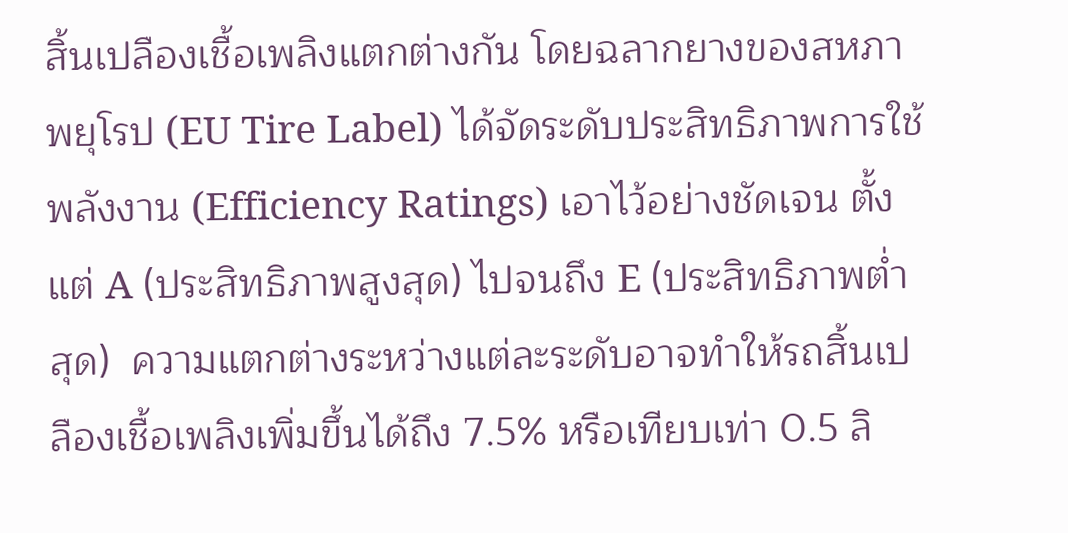สิ้นเปลืองเชื้อเพลิงแตกต่างกัน โดยฉลากยางของสหภาพยุโรป (EU Tire Label) ได้จัดระดับประสิทธิภาพการใช้พลังงาน (Efficiency Ratings) เอาไว้อย่างชัดเจน ตั้งแต่ A (ประสิทธิภาพสูงสุด) ไปจนถึง E (ประสิทธิภาพต่ำสุด)  ความแตกต่างระหว่างแต่ละระดับอาจทำให้รถสิ้นเปลืองเชื้อเพลิงเพิ่มขึ้นได้ถึง 7.5% หรือเทียบเท่า 0.5 ลิ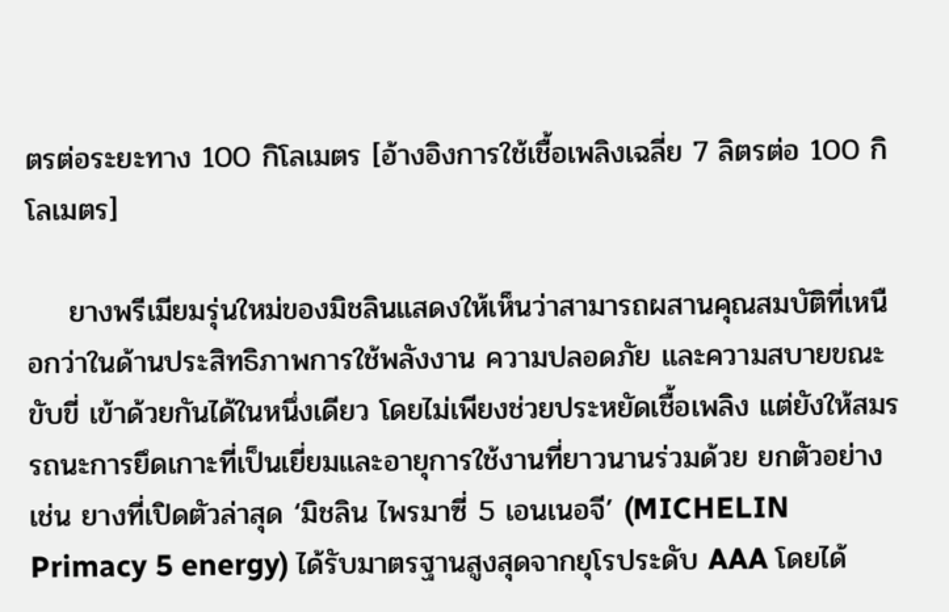ตรต่อระยะทาง 100 กิโลเมตร [อ้างอิงการใช้เชื้อเพลิงเฉลี่ย 7 ลิตรต่อ 100 กิโลเมตร]

    ยางพรีเมียมรุ่นใหม่ของมิชลินแสดงให้เห็นว่าสามารถผสานคุณสมบัติที่เหนือกว่าในด้านประสิทธิภาพการใช้พลังงาน ความปลอดภัย และความสบายขณะขับขี่ เข้าด้วยกันได้ในหนึ่งเดียว โดยไม่เพียงช่วยประหยัดเชื้อเพลิง แต่ยังให้สมรรถนะการยึดเกาะที่เป็นเยี่ยมและอายุการใช้งานที่ยาวนานร่วมด้วย ยกตัวอย่างเช่น ยางที่เปิดตัวล่าสุด ‘มิชลิน ไพรมาซี่ 5 เอนเนอจี’ (MICHELIN Primacy 5 energy) ได้รับมาตรฐานสูงสุดจากยุโรประดับ AAA โดยได้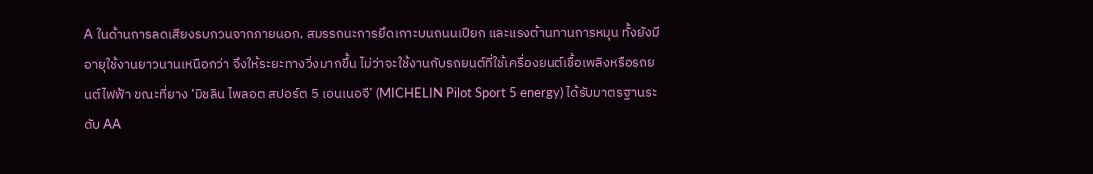A ในด้านการลดเสียงรบกวนจากภายนอก, สมรรถนะการยึดเกาะบนถนนเปียก และแรงต้านทานการหมุน ทั้งยังมีอายุใช้งานยาวนานเหนือกว่า จึงให้ระยะทางวิ่งมากขึ้น ไม่ว่าจะใช้งานกับรถยนต์ที่ใช้เครื่องยนต์เชื้อเพลิงหรือรถยนต์ไฟฟ้า ขณะที่ยาง ‘มิชลิน ไพลอต สปอร์ต 5 เอนเนอจี’ (MICHELIN Pilot Sport 5 energy) ได้รับมาตรฐานระดับ AA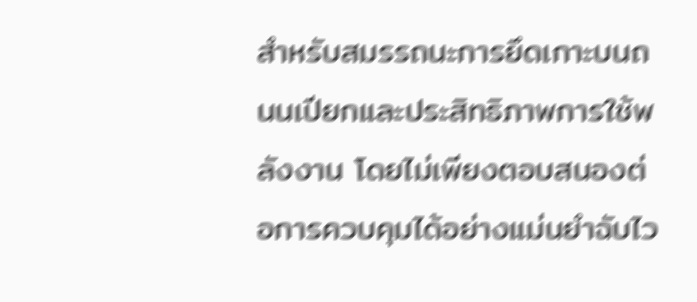สำหรับสมรรถนะการยึดเกาะบนถนนเปียกและประสิทธิภาพการใช้พลังงาน โดยไม่เพียงตอบสนองต่อการควบคุมได้อย่างแม่นยำฉับไว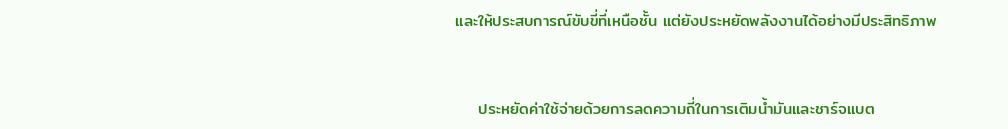และให้ประสบการณ์ขับขี่ที่เหนือชั้น แต่ยังประหยัดพลังงานได้อย่างมีประสิทธิภาพ



    ประหยัดค่าใช้จ่ายด้วยการลดความถี่ในการเติมน้ำมันและชาร์จแบต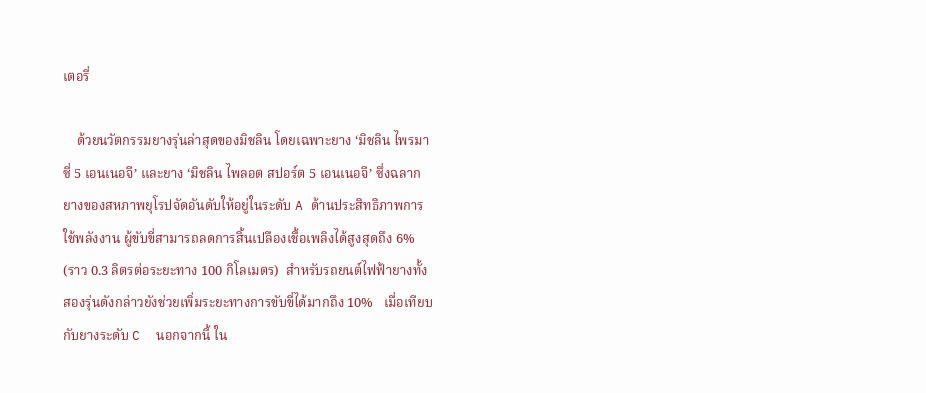เตอรี่

    ด้วยนวัตกรรมยางรุ่นล่าสุดของมิชลิน โดยเฉพาะยาง ‘มิชลิน ไพรมาซี่ 5 เอนเนอจี’ และยาง ‘มิชลิน ไพลอต สปอร์ต 5 เอนเนอจี’ ซึ่งฉลากยางของสหภาพยุโรปจัดอันดับให้อยู่ในระดับ A ด้านประสิทธิภาพการใช้พลังงาน ผู้ขับขี่สามารถลดการสิ้นเปลืองเชื้อเพลิงได้สูงสุดถึง 6% (ราว 0.3 ลิตรต่อระยะทาง 100 กิโลเมตร)  สำหรับรถยนต์ไฟฟ้ายางทั้งสองรุ่นดังกล่าวยังช่วยเพิ่มระยะทางการขับขี่ได้มากถึง 10%   เมื่อเทียบกับยางระดับ C  นอกจากนี้ ใน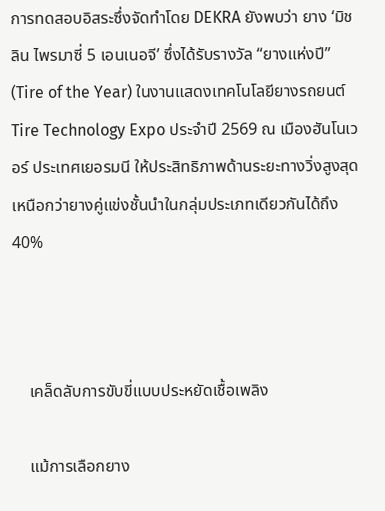การทดสอบอิสระซึ่งจัดทำโดย DEKRA ยังพบว่า ยาง ‘มิชลิน ไพรมาซี่ 5 เอนเนอจี’ ซึ่งได้รับรางวัล “ยางแห่งปี” (Tire of the Year) ในงานแสดงเทคโนโลยียางรถยนต์ Tire Technology Expo ประจำปี 2569 ณ เมืองฮันโนเวอร์ ประเทศเยอรมนี ให้ประสิทธิภาพด้านระยะทางวิ่งสูงสุดเหนือกว่ายางคู่แข่งชั้นนำในกลุ่มประเภทเดียวกันได้ถึง 40%



    เคล็ดลับการขับขี่แบบประหยัดเชื้อเพลิง

    แม้การเลือกยาง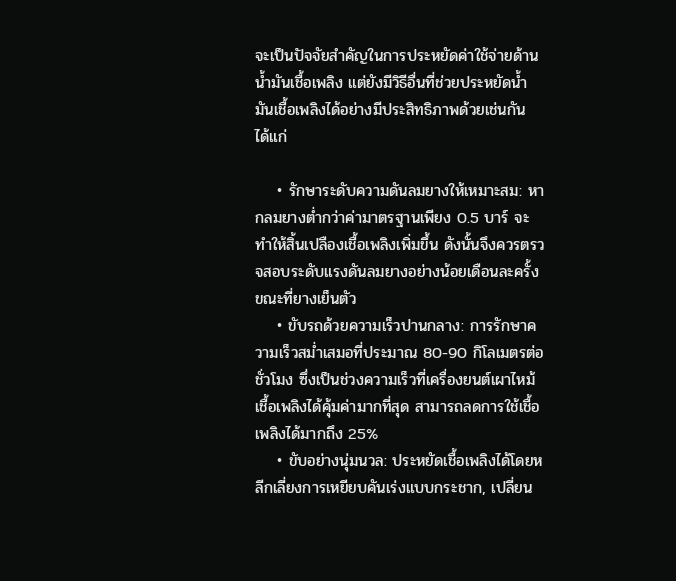จะเป็นปัจจัยสำคัญในการประหยัดค่าใช้จ่ายด้านน้ำมันเชื้อเพลิง แต่ยังมีวิธีอื่นที่ช่วยประหยัดน้ำมันเชื้อเพลิงได้อย่างมีประสิทธิภาพด้วยเช่นกัน ได้แก่

    • รักษาระดับความดันลมยางให้เหมาะสม: หากลมยางต่ำกว่าค่ามาตรฐานเพียง 0.5 บาร์ จะทำให้สิ้นเปลืองเชื้อเพลิงเพิ่มขึ้น ดังนั้นจึงควรตรวจสอบระดับแรงดันลมยางอย่างน้อยเดือนละครั้งขณะที่ยางเย็นตัว
    • ขับรถด้วยความเร็วปานกลาง: การรักษาความเร็วสม่ำเสมอที่ประมาณ 80-90 กิโลเมตรต่อชั่วโมง ซึ่งเป็นช่วงความเร็วที่เครื่องยนต์เผาไหม้เชื้อเพลิงได้คุ้มค่ามากที่สุด สามารถลดการใช้เชื้อเพลิงได้มากถึง 25%
    • ขับอย่างนุ่มนวล: ประหยัดเชื้อเพลิงได้โดยหลีกเลี่ยงการเหยียบคันเร่งแบบกระชาก, เปลี่ยน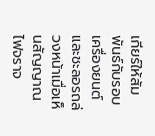เกียร์ให้สัมพันธ์กับรอบเครื่องยนต์ และชะลอรถล่วงหน้าเมื่อเห็นสัญญาณไฟจราจ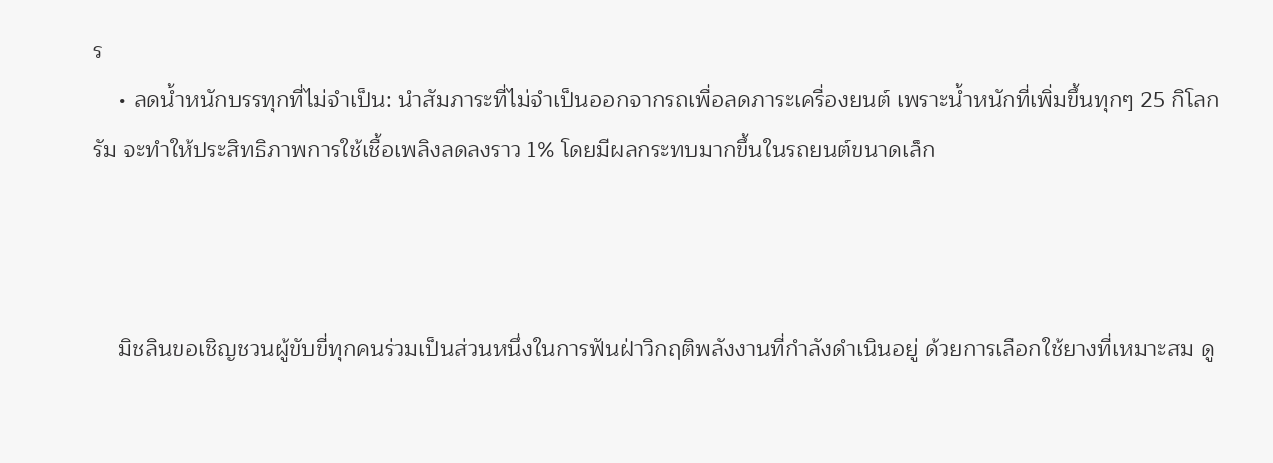ร
    • ลดน้ำหนักบรรทุกที่ไม่จำเป็น: นำสัมภาระที่ไม่จำเป็นออกจากรถเพื่อลดภาระเครื่องยนต์ เพราะน้ำหนักที่เพิ่มขึ้นทุกๆ 25 กิโลกรัม จะทำให้ประสิทธิภาพการใช้เชื้อเพลิงลดลงราว 1% โดยมีผลกระทบมากขึ้นในรถยนต์ขนาดเล็ก



    มิชลินขอเชิญชวนผู้ขับขี่ทุกคนร่วมเป็นส่วนหนึ่งในการฟันฝ่าวิกฤติพลังงานที่กำลังดำเนินอยู่ ด้วยการเลือกใช้ยางที่เหมาะสม ดู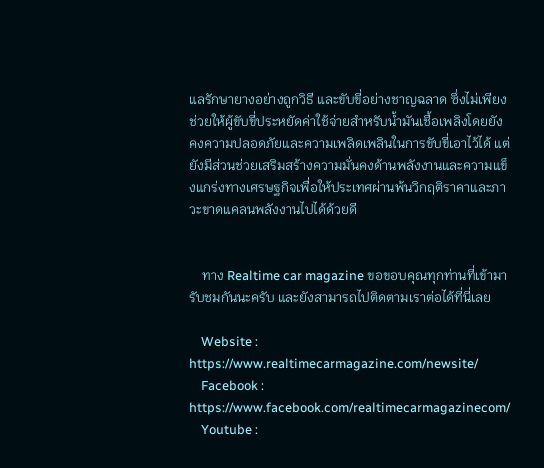แลรักษายางอย่างถูกวิธี และขับขี่อย่างชาญฉลาด ซึ่งไม่เพียงช่วยให้ผู้ขับขี่ประหยัดค่าใช้จ่ายสำหรับน้ำมันเชื้อเพลิงโดยยังคงความปลอดภัยและความเพลิดเพลินในการขับขี่เอาไว้ได้ แต่ยังมีส่วนช่วยเสริมสร้างความมั่นคงด้านพลังงานและความแข็งแกร่งทางเศรษฐกิจเพื่อให้ประเทศผ่านพ้นวิกฤติราคาและภาวะขาดแคลนพลังงานไปได้ด้วยดี


    ทาง Realtime car magazine ขอขอบคุณทุกท่านที่เข้ามารับชมกันนะครับ และยังสามารถไปติดตามเราต่อได้ที่นี่เลย

    Website : https://www.realtimecarmagazine.com/newsite/
    Facebook : https://www.facebook.com/realtimecarmagazinecom/
    Youtube :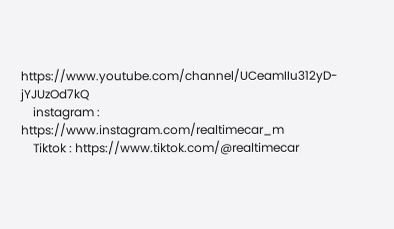https://www.youtube.com/channel/UCeamIIu312yD-jYJUzOd7kQ
    instagram : https://www.instagram.com/realtimecar_m
    Tiktok : https://www.tiktok.com/@realtimecar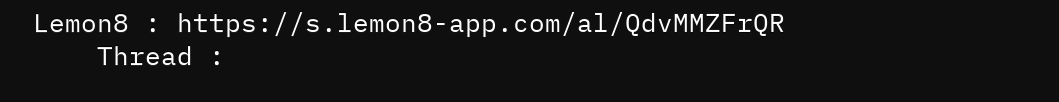Lemon8 : https://s.lemon8-app.com/al/QdvMMZFrQR
    Thread :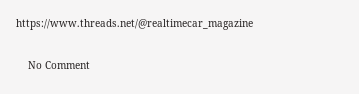https://www.threads.net/@realtimecar_magazine


    No Comment